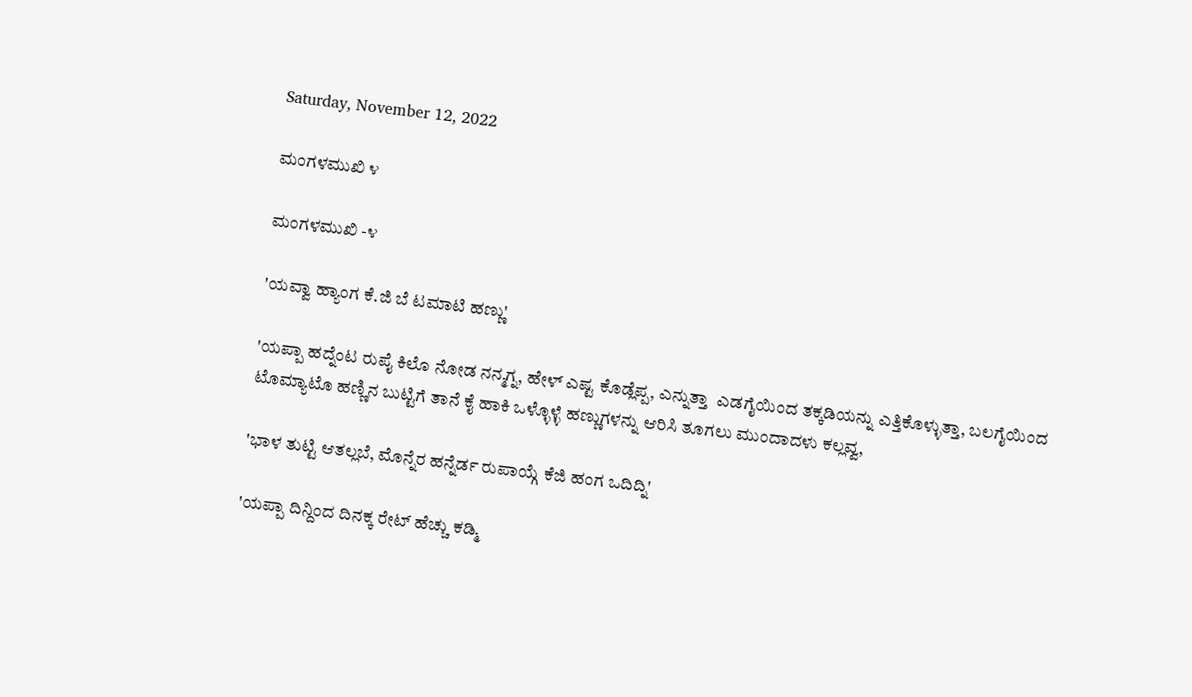Saturday, November 12, 2022

ಮಂಗಳಮುಖಿ ೪

ಮಂಗಳಮುಖಿ -೪

'ಯವ್ವಾ ಹ್ಯಾಂಗ ಕೆ.ಜಿ ಬೆ ಟಮಾಟಿ ಹಣ್ಣು'

'ಯಪ್ಪಾ ಹದ್ನೆಂಟ ರುಪೈ ಕಿಲೊ ನೋಡ ನನ್ಮಗ್ನ, ಹೇಳ್ ಎಷ್ಟ ಕೊಡ್ಲೆಪ್ಪ, ಎನ್ನುತ್ತಾ  ಎಡಗೈಯಿಂದ ತಕ್ಕಡಿಯನ್ನು ಎತ್ತಿಕೊಳ್ಳುತ್ತಾ, ಬಲಗೈಯಿಂದ ಟೊಮ್ಯಾಟೊ ಹಣ್ಣಿನ ಬುಟ್ಟಿಗೆ ತಾನೆ ಕೈ ಹಾಕಿ ಒಳ್ಳೊಳ್ಳೆ ಹಣ್ಣುಗಳನ್ನು ಆರಿಸಿ ತೂಗಲು ಮುಂದಾದಳು ಕಲ್ಲವ್ವ,

'ಭಾಳ ತುಟ್ಟಿ ಆತಲ್ಲಬೆ, ಮೊನ್ನೆರ ಹನ್ನೆರ್ಡ ರುಪಾಯ್ಗೆ ಕೆಜಿ ಹಂಗ ಒದಿದ್ನಿ'

'ಯಪ್ಪಾ ದಿನ್ದಿಂದ ದಿನಕ್ಕ ರೇಟ್ ಹೆಚ್ಚು ಕಡ್ಮಿ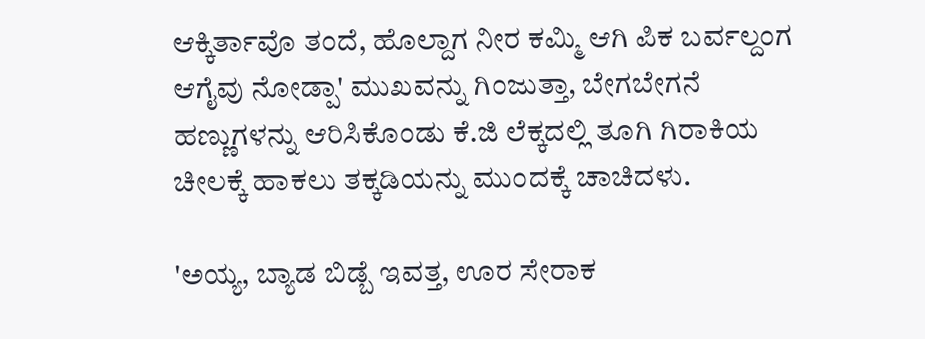ಆಕ್ಕಿರ್ತಾವೊ ತಂದೆ, ಹೊಲ್ದಾಗ ನೀರ ಕಮ್ಮಿ ಆಗಿ ಪಿಕ ಬರ್ವಲ್ದಂಗ ಆಗೈವು ನೋಡ್ಪಾ' ಮುಖವನ್ನು ಗಿಂಜುತ್ತಾ, ಬೇಗಬೇಗನೆ ಹಣ್ಣುಗಳನ್ನು ಆರಿಸಿಕೊಂಡು ಕೆ.ಜಿ ಲೆಕ್ಕದಲ್ಲಿ ತೂಗಿ ಗಿರಾಕಿಯ ಚೀಲಕ್ಕೆ ಹಾಕಲು ತಕ್ಕಡಿಯನ್ನು ಮುಂದಕ್ಕೆ ಚಾಚಿದಳು.

'ಅಯ್ಯ, ಬ್ಯಾಡ ಬಿಡ್ಬೆ ಇವತ್ತ, ಊರ ಸೇರಾಕ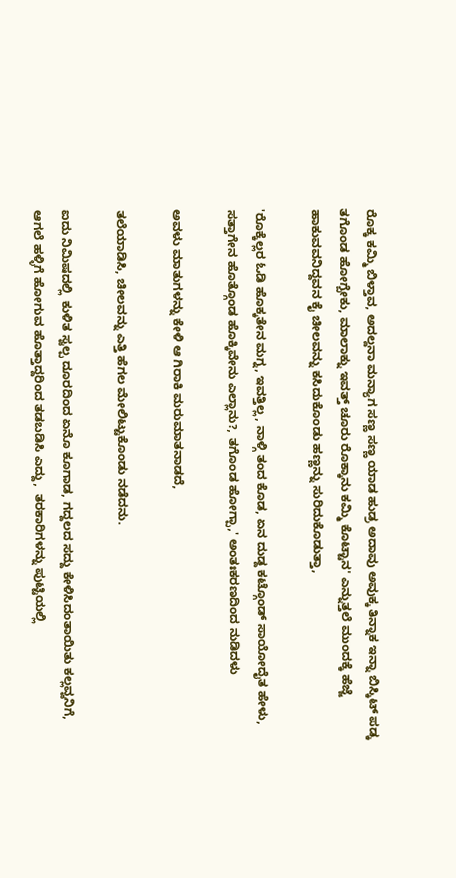ರೊಕ್ಕ ಕಮ್ಮಿ ಬಿಳ್ತಾವ, ಅದಲ್ದನಾ ಮನ್ಯಾಗ ಸಣ್ಣ ಸಣ್ಣ ಯಾಡ ಹುಡ್ರ ಅದಾವು ಅವುಕ್ಕ ತಿನ್ನಾಕ ಇನ್ನಾ ಬಿಸ್ಕಿಟ್ ಪಡ್ಕ ತಗೊಂಡ ಹೋಗ್ಬೇಕು, ಮಾಲಾಕ್ನು ಇವತ್ತ್ ಚೂರು ರೊಕ್ಕಾನು ಕಮ್ಮಿ ಕೊಟ್ಟಾನ' ಎನ್ನುತ್ತಲೆ ಮುಂದಕ್ಕೆ ಹೆಜ್ಜೆ ಹಾಕುವವನಿದ್ದವನ ಕೈ ಚೀಲವನ್ನು ಕಸಿದುಕೊಂಡು ಹಣ್ಣನ್ನು ಸುರಿದುಕೊಡುತ್ತಾ,

'ರೊಕ್ಕೆಲ್ಲರ ಓಡಿ ಹೊಕ್ಕತೇನ ಮಗ್ನ, ಇವತ್ತಿಲ್ಲ, ನಾಳ್ಗಿ ತಂದ ಕೊಡ, ಏನ ದುಡ್ದ ಕಟ್ಗೊಂಡ್ ಸಾಯೋದೈತ ಹೇಳು, ಸತ್ತಾಗೇನ ಹೊತ್ಗೊಂಡ ಹೊಕ್ಕಿವೇನು ಎಲ್ಲಾನು?, ತಗೊಂಡ ಹೋಗ್ಪಾ,' ಅಂತಃಕರಣದಿಂದ ನುಡಿದಳು

ಅವಳು ಮಾತುಗಳನ್ನು ಕೇಳಿ ಆ ಗಿರಾಕಿ ಮರುಮಾತನಾಡದೆ,

ತಲೆಯಾಡಿಸಿ, ಚೀಲವನ್ನು ಎತ್ತಿ ಹೆಗಲ ಮೇಲಿಟ್ಟುಕೊಂಡು ನಡೆದನು.

ಐದು ನಿಮಿಷದಲ್ಲಿ  ಕುಳಿತ ಸ್ವಲ್ಪ ದೂರದಿಂದ ಏನೊ ಕೂಗಾಡ, ಗದ್ದಲದ ಸದ್ದು ಕೇಳಿಸಿದಂತಾಯಿತು ಕಲ್ಲವ್ವನಿಗೆ, ಆಗಲೆ ಹಳ್ಳಿಗೆ ಹೋಗುವ ಹೊತ್ತಾದ್ದರಿಂದ ತಡಬಡಿಸಿ ಎದ್ದು,  ತರಕಾರಿಗಳನ್ನು ಪುಟ್ಟಿಯಲ್ಲಿ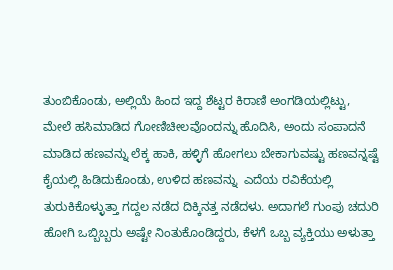ತುಂಬಿಕೊಂಡು, ಅಲ್ಲಿಯೆ ಹಿಂದ ಇದ್ದ ಶೆಟ್ಟರ ಕಿರಾಣಿ ಅಂಗಡಿಯಲ್ಲಿಟ್ಟು, ಮೇಲೆ ಹಸಿಮಾಡಿದ ಗೋಣಿಚೀಲವೊಂದನ್ನು ಹೊದಿಸಿ, ಅಂದು ಸಂಪಾದನೆ ಮಾಡಿದ ಹಣವನ್ನು ಲೆಕ್ಕ ಹಾಕಿ, ಹಳ್ಳಿಗೆ ಹೋಗಲು ಬೇಕಾಗುವಷ್ಟು ಹಣವನ್ನಷ್ಟೆ ಕೈಯಲ್ಲಿ ಹಿಡಿದುಕೊಂಡು, ಉಳಿದ ಹಣವನ್ನು  ಎದೆಯ ರವಿಕೆಯಲ್ಲಿ ತುರುಕಿಕೊಳ್ಳುತ್ತಾ ಗದ್ದಲ ನಡೆದ ದಿಕ್ಕಿನತ್ತ ನಡೆದಳು. ಅದಾಗಲೆ ಗುಂಪು ಚದುರಿ ಹೋಗಿ ಒಬ್ಬಿಬ್ಬರು ಅಷ್ಟೇ ನಿಂತುಕೊಂಡಿದ್ದರು, ಕೆಳಗೆ ಒಬ್ಬ ವ್ಯಕ್ತಿಯು ಅಳುತ್ತಾ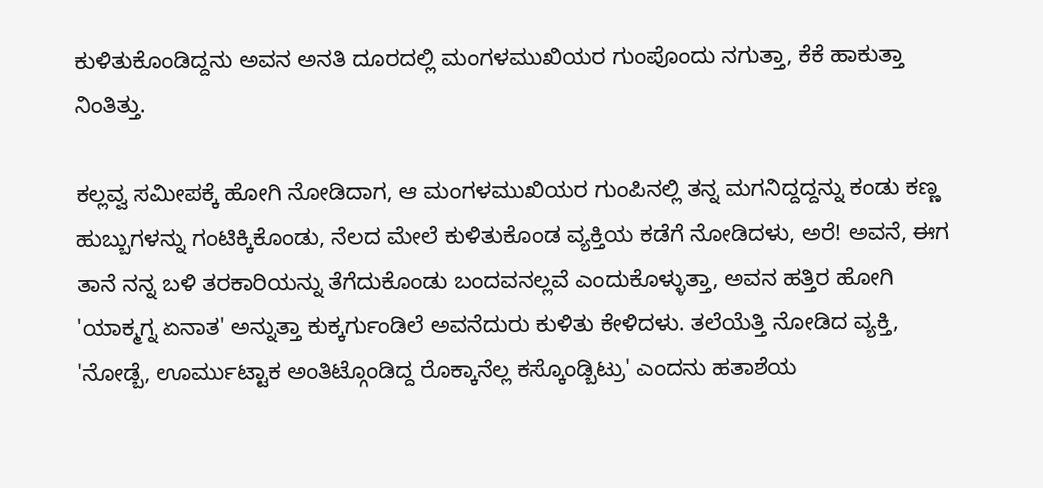ಕುಳಿತುಕೊಂಡಿದ್ದನು ಅವನ ಅನತಿ ದೂರದಲ್ಲಿ ಮಂಗಳಮುಖಿಯರ ಗುಂಪೊಂದು ನಗುತ್ತಾ, ಕೆಕೆ ಹಾಕುತ್ತಾ ನಿಂತಿತ್ತು.

ಕಲ್ಲವ್ವ ಸಮೀಪಕ್ಕೆ ಹೋಗಿ ನೋಡಿದಾಗ, ಆ ಮಂಗಳಮುಖಿಯರ ಗುಂಪಿನಲ್ಲಿ ತನ್ನ ಮಗನಿದ್ದದ್ದನ್ನು ಕಂಡು ಕಣ್ಣ ಹುಬ್ಬುಗಳನ್ನು ಗಂಟಿಕ್ಕಿಕೊಂಡು, ನೆಲದ ಮೇಲೆ ಕುಳಿತುಕೊಂಡ ವ್ಯಕ್ತಿಯ ಕಡೆಗೆ ನೋಡಿದಳು, ಅರೆ! ಅವನೆ, ಈಗ ತಾನೆ ನನ್ನ ಬಳಿ ತರಕಾರಿಯನ್ನು ತೆಗೆದುಕೊಂಡು ಬಂದವನಲ್ಲವೆ ಎಂದುಕೊಳ್ಳುತ್ತಾ, ಅವನ ಹತ್ತಿರ ಹೋಗಿ 'ಯಾಕ್ಮಗ್ನ ಏನಾತ' ಅನ್ನುತ್ತಾ ಕುಕ್ಕರ್ಗುಂಡಿಲೆ ಅವನೆದುರು ಕುಳಿತು ಕೇಳಿದಳು. ತಲೆಯೆತ್ತಿ ನೋಡಿದ ವ್ಯಕ್ತಿ, 'ನೋಡ್ಬೆ, ಊರ್ಮುಟ್ಟಾಕ ಅಂತಿಟ್ಗೊಂಡಿದ್ದ ರೊಕ್ಕಾನೆಲ್ಲ ಕಸ್ಕೊಂಡ್ಬಿಟ್ರು' ಎಂದನು ಹತಾಶೆಯ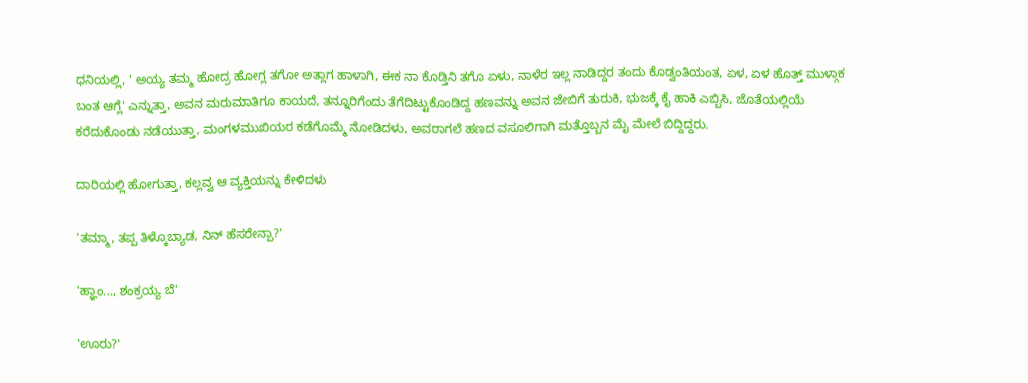ಧನಿಯಲ್ಲಿ, ' ಅಯ್ಯ ತಮ್ಮ ಹೋದ್ರ ಹೋಗ್ಲ ತಗೋ ಅತ್ಲಾಗ ಹಾಳಾಗಿ, ಈಕ ನಾ ಕೊಡ್ತಿನಿ ತಗೊ ಏಳು, ನಾಳೆರ ಇಲ್ಲ ನಾಡಿದ್ದರ ತಂದು ಕೊಡ್ವಂತಿಯಂತ, ಏಳ, ಏಳ ಹೊತ್ತ್ ಮುಳ್ಗಾಕ ಬಂತ ಆಗ್ಲೆ' ಎನ್ನುತ್ತಾ, ಅವನ ಮರುಮಾತಿಗೂ ಕಾಯದೆ, ತನ್ನೂರಿಗೆಂದು ತೆಗೆದಿಟ್ಟುಕೊಂಡಿದ್ದ ಹಣವನ್ನು ಅವನ ಜೇಬಿಗೆ ತುರುಕಿ, ಭುಜಕ್ಕೆ ಕೈ ಹಾಕಿ ಎಬ್ಬಿಸಿ, ಜೊತೆಯಲ್ಲಿಯೆ ಕರೆದುಕೊಂಡು ನಡೆಯುತ್ತಾ, ಮಂಗಳಮುಖಿಯರ ಕಡೆಗೊಮ್ಮೆ ನೋಡಿದಳು, ಅವರಾಗಲೆ ಹಣದ ವಸೂಲಿಗಾಗಿ ಮತ್ತೊಬ್ಬನ ಮೈ ಮೇಲೆ ಬಿದ್ದಿದ್ದರು.

ದಾರಿಯಲ್ಲಿ ಹೋಗುತ್ತಾ, ಕಲ್ಲವ್ವ ಆ ವ್ಯಕ್ತಿಯನ್ನು ಕೇಳಿದಳು

'ತಮ್ಮಾ, ತಪ್ಪ ತಿಳ್ಕೊಬ್ಯಾಡ, ನಿನ್ ಹೆಸರೇನ್ಪಾ?'

'ಹ್ಞಾಂ..., ಶಂಕ್ರಯ್ಯ ಬೆ'

'ಊರು?'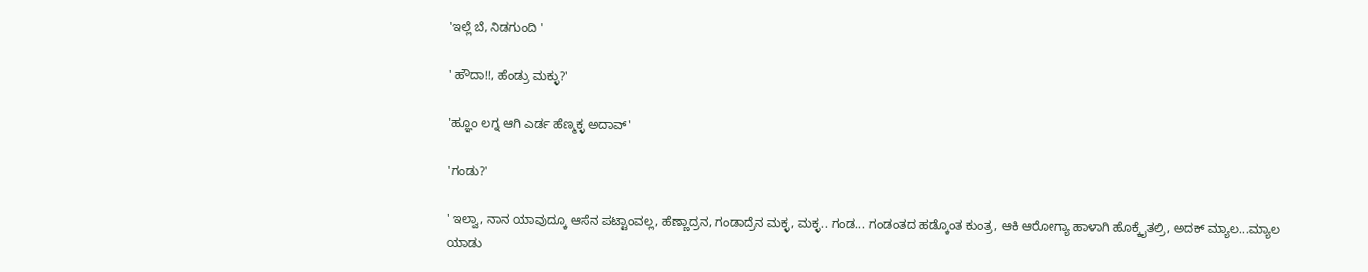'ಇಲ್ಲೆ ಬೆ, ನಿಡಗುಂದಿ '

' ಹೌದಾ!!, ಹೆಂಡ್ರು ಮಕ್ಳು?'

'ಹ್ಞೂಂ ಲಗ್ನ ಆಗಿ ಎರ್ಡ ಹೆಣ್ಮಕ್ಳ ಅದಾವ್'

'ಗಂಡು?'

' ಇಲ್ವಾ, ನಾನ ಯಾವುದ್ಕೂ ಆಸೆನ ಪಟ್ಟಾಂವಲ್ಲ, ಹೆಣ್ಣಾದ್ರನ, ಗಂಡಾದ್ರೆನ ಮಕ್ಳ, ಮಕ್ಳ.. ಗಂಡ... ಗಂಡಂತದ ಹಡ್ಕೊಂತ ಕುಂತ್ರ, ಆಕಿ ಆರೋಗ್ಯಾ ಹಾಳಾಗಿ ಹೊಕ್ಕೈತಲ್ರಿ, ಅದಕ್ ಮ್ಯಾಲ...ಮ್ಯಾಲ ಯಾಡು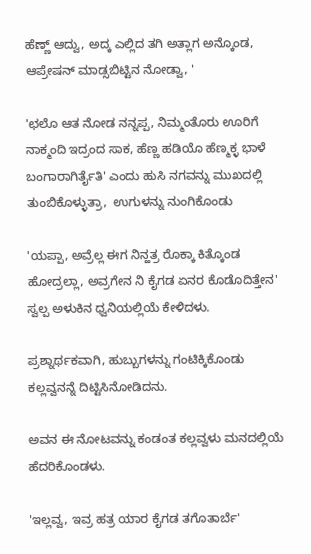ಹೆಣ್ಣ್ ಆದ್ವು, ಅದ್ಕ ಎಲ್ಲಿದ ತಗಿ ಅತ್ಲಾಗ ಅನ್ಕೊಂಡ, ಆಪ್ರೇಷನ್ ಮಾಡ್ಸಬಿಟ್ಟಿನ ನೋಡ್ವಾ, '

'ಛಲೊ ಆತ ನೋಡ ನನ್ನಪ್ಪ, ನಿಮ್ಮಂತೊರು ಊರಿಗೆ ನಾಕ್ಮಂದಿ ಇದ್ರಂದ ಸಾಕ, ಹೆಣ್ಣ ಹಡಿಯೊ ಹೆಣ್ಮಕ್ಳ ಭಾಳೆ ಬಂಗಾರಾಗಿರ್ತೈತಿ' ಎಂದು ಹುಸಿ ನಗವನ್ನು ಮುಖದಲ್ಲಿ ತುಂಬಿಕೊಳ್ಳುತ್ರಾ,  ಉಗುಳನ್ನು ನುಂಗಿಕೊಂಡು

'ಯಪ್ಪಾ, ಅವ್ರೆಲ್ಲ ಈಗ ನಿನ್ಹತ್ರ ರೊಕ್ಕಾ ಕಿತ್ಕೊಂಡ ಹೋದ್ರಲ್ಲಾ, ಅವ್ರಗೇನ ನಿ ಕೈಗಡ ಏನರ ಕೊಡೊದಿತ್ತೇನ' ಸ್ವಲ್ಪ ಅಳುಕಿನ ಧ್ವನಿಯಲ್ಲಿಯೆ ಕೇಳಿದಳು.

ಪ್ರಶ್ನಾರ್ಥಕವಾಗಿ, ಹುಬ್ಬುಗಳನ್ನು ಗಂಟಿಕ್ಕಿಕೊಂಡು ಕಲ್ಲವ್ವನನ್ನೆ ದಿಟ್ಟಿಸಿನೋಡಿದನು.

ಅವನ ಈ ನೋಟವನ್ನು ಕಂಡಂತ ಕಲ್ಲವ್ವಳು ಮನದಲ್ಲಿಯೆ ಹೆದರಿಕೊಂಡಳು.

'ಇಲ್ಲವ್ವ, ಇವ್ರ ಹತ್ರ ಯಾರ ಕೈಗಡ ತಗೊತಾರ್ಬೆ'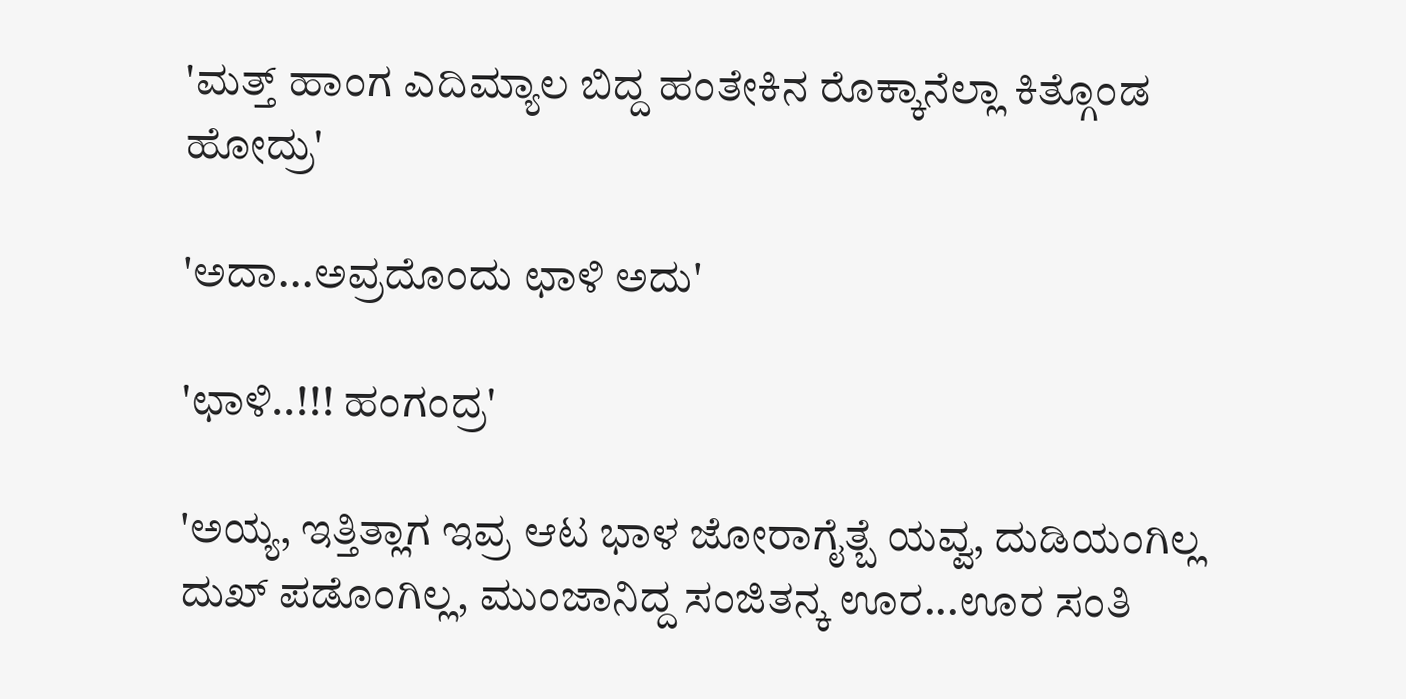'ಮತ್ತ್ ಹಾಂಗ ಎದಿಮ್ಯಾಲ ಬಿದ್ದ ಹಂತೇಕಿನ ರೊಕ್ಕಾನೆಲ್ಲಾ ಕಿತ್ಗೊಂಡ ಹೋದ್ರು'

'ಅದಾ...ಅವ್ರದೊಂದು ಛಾಳಿ ಅದು'

'ಛಾಳಿ..!!! ಹಂಗಂದ್ರ'

'ಅಯ್ಯ, ಇತ್ತಿತ್ಲಾಗ ಇವ್ರ ಆಟ ಭಾಳ ಜೋರಾಗೈತ್ಬೆ ಯವ್ವ, ದುಡಿಯಂಗಿಲ್ಲ ದುಖ್ ಪಡೊಂಗಿಲ್ಲ, ಮುಂಜಾನಿದ್ದ ಸಂಜಿತನ್ಕ ಊರ...ಊರ ಸಂತಿ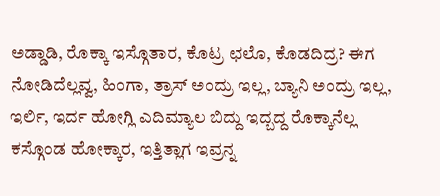ಅಡ್ಡಾಡಿ, ರೊಕ್ಕಾ ಇಸ್ಗೊತಾರ, ಕೊಟ್ರ ಛಲೊ, ಕೊಡದಿದ್ರ? ಈಗ ನೋಡಿದೆಲ್ಲವ್ವ, ಹಿಂಗಾ, ತ್ರಾಸ್ ಅಂದ್ರು ಇಲ್ಲ, ಬ್ಯಾನಿ ಅಂದ್ರು ಇಲ್ಲ, ಇರ್ಲಿ, ಇರ್ದ ಹೋಗ್ಲಿ ಎದಿಮ್ಯಾಲ ಬಿದ್ದು ಇದ್ಬದ್ದ ರೊಕ್ಕಾನೆಲ್ಲ ಕಸ್ಗೊಂಡ ಹೋಕ್ಕಾರ, ಇತ್ತಿತ್ಲಾಗ ಇವ್ರನ್ನ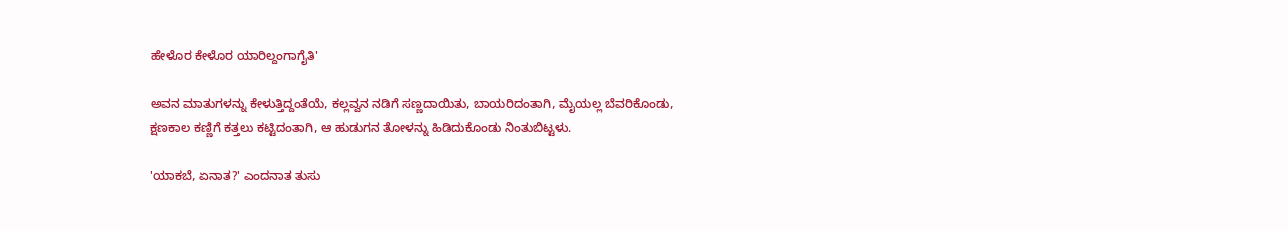ಹೇಳೊರ ಕೇಳೊರ ಯಾರಿಲ್ದಂಗಾಗೈತಿ'

ಅವನ ಮಾತುಗಳನ್ನು ಕೇಳುತ್ತಿದ್ದಂತೆಯೆ, ಕಲ್ಲವ್ವನ ನಡಿಗೆ ಸಣ್ಣದಾಯಿತು, ಬಾಯರಿದಂತಾಗಿ, ಮೈಯಲ್ಲ ಬೆವರಿಕೊಂಡು,  ಕ್ಷಣಕಾಲ‌ ಕಣ್ಣಿಗೆ ಕತ್ತಲು ಕಟ್ಟಿದಂತಾಗಿ, ಆ ಹುಡುಗನ ತೋಳನ್ನು ಹಿಡಿದುಕೊಂಡು ನಿಂತುಬಿಟ್ಟಳು.

'ಯಾಕಬೆ, ಏನಾತ?' ಎಂದನಾತ ತುಸು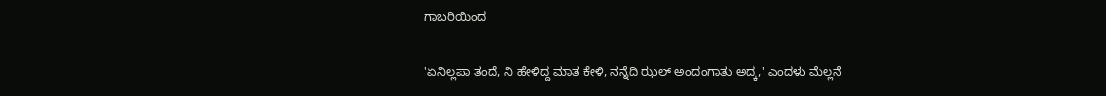ಗಾಬರಿಯಿಂದ

'ಏನಿಲ್ಲಪಾ ತಂದೆ, ನಿ ಹೇಳಿದ್ದ ಮಾತ ಕೇಳಿ, ನನ್ನೆದಿ ಝಲ್ ಅಂದಂಗಾತು ಅದ್ಕ,' ಎಂದಳು ಮೆಲ್ಲನೆ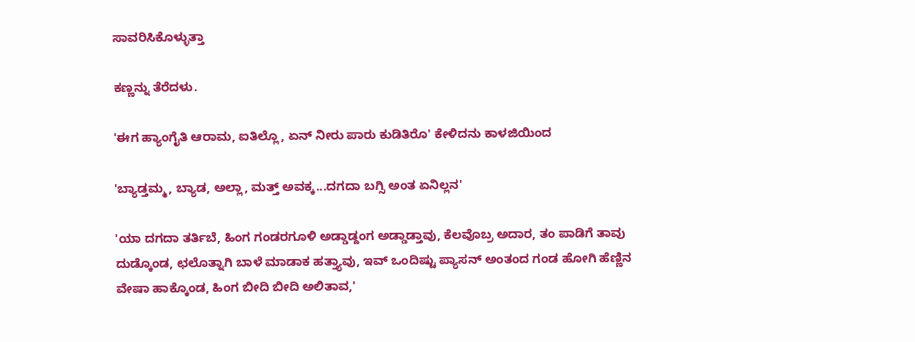ಸಾವರಿಸಿಕೊಳ್ಳುತ್ತಾ

ಕಣ್ಣನ್ನು ತೆರೆದಳು.

'ಈಗ ಹ್ಯಾಂಗೈತಿ ಆರಾಮ, ಐತಿಲ್ಲೊ, ಏನ್ ನೀರು ಪಾರು ಕುಡಿತಿರೊ' ಕೇಳಿದನು ಕಾಳಜಿಯಿಂದ

'ಬ್ಯಾಡ್ತಮ್ಮ, ಬ್ಯಾಡ, ಅಲ್ಲಾ, ಮತ್ತ್ ಅವಕ್ಕ...ದಗದಾ ಬಗ್ಸಿ ಅಂತ ಏನಿಲ್ಲನ'

'ಯಾ ದಗದಾ ತರ್ತಿಬೆ, ಹಿಂಗ ಗಂಡರಗೂಳಿ ಅಡ್ಡಾಡ್ದಂಗ ಅಡ್ಡಾಡ್ತಾವು, ಕೆಲವೊಬ್ರ ಅದಾರ, ತಂ ಪಾಡಿಗೆ ತಾವು ದುಡ್ಕೊಂಡ, ಛಲೊತ್ನಾಗಿ ಬಾಳೆ ಮಾಡಾಕ ಹತ್ತ್ಯಾವು, ಇವ್ ಒಂದಿಷ್ಟು ಪ್ಯಾಸನ್ ಅಂತಂದ ಗಂಡ ಹೋಗಿ ಹೆಣ್ಣಿನ ವೇಷಾ ಹಾಕ್ಕೊಂಡ, ಹಿಂಗ ಬೀದಿ ಬೀದಿ ಅಲಿತಾವ,'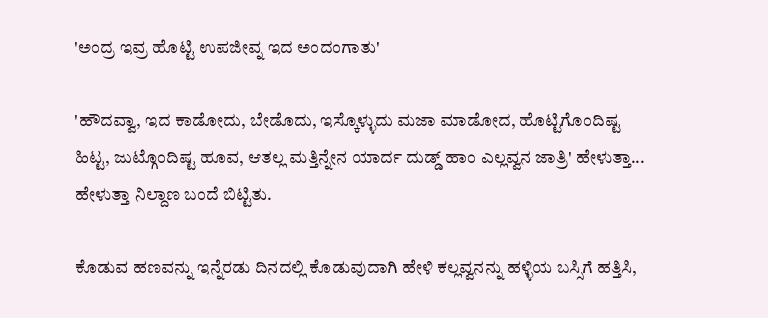'ಅಂದ್ರ ಇವ್ರ ಹೊಟ್ಟಿ ಉಪಜೀವ್ನ ಇದ ಅಂದಂಗಾತು'

'ಹೌದವ್ವಾ, ಇದ ಕಾಡೋದು, ಬೇಡೊದು, ಇಸ್ಕೊಳ್ಳುದು ಮಜಾ ಮಾಡೋದ, ಹೊಟ್ಟಿಗೊಂದಿಷ್ಟ ಹಿಟ್ಟ, ಜುಟ್ಗೊಂದಿಷ್ಟ ಹೂವ, ಆತಲ್ಲ ಮತ್ತಿನ್ನೇನ ಯಾರ್ದ ದುಡ್ಡ್ ಹಾಂ ಎಲ್ಲವ್ವನ ಜಾತ್ರಿ' ಹೇಳುತ್ತಾ... ಹೇಳುತ್ತಾ ನಿಲ್ದಾಣ ಬಂದೆ ಬಿಟ್ಟಿತು.

ಕೊಡುವ ಹಣವನ್ನು ಇನ್ನೆರಡು ದಿನದಲ್ಲಿ ಕೊಡುವುದಾಗಿ ಹೇಳಿ ಕಲ್ಲವ್ವನನ್ನು ಹಳ್ಳಿಯ ಬಸ್ಸಿಗೆ ಹತ್ತಿಸಿ,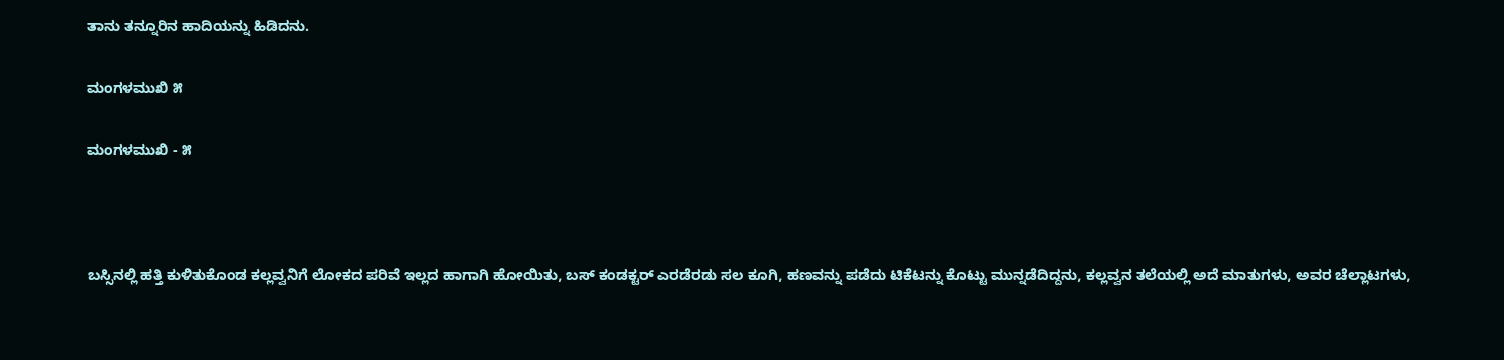ತಾನು ತನ್ನೂರಿನ ಹಾದಿಯನ್ನು ಹಿಡಿದನು.

ಮಂಗಳಮುಖಿ ೫

ಮಂಗಳಮುಖಿ - ೫



ಬಸ್ಸಿನಲ್ಲಿ ಹತ್ತಿ ಕುಳಿತುಕೊಂಡ ಕಲ್ಲವ್ವನಿಗೆ ಲೋಕದ ಪರಿವೆ ಇಲ್ಲದ ಹಾಗಾಗಿ ಹೋಯಿತು, ಬಸ್ ಕಂಡಕ್ಟರ್ ಎರಡೆರಡು ಸಲ ಕೂಗಿ, ಹಣವನ್ನು ಪಡೆದು ಟಿಕೆಟನ್ನು ಕೊಟ್ಟು ಮುನ್ನಡೆದಿದ್ದನು, ಕಲ್ಲವ್ವನ ತಲೆಯಲ್ಲಿ ಅದೆ ಮಾತುಗಳು, ಅವರ ಚೆಲ್ಲಾಟಗಳು,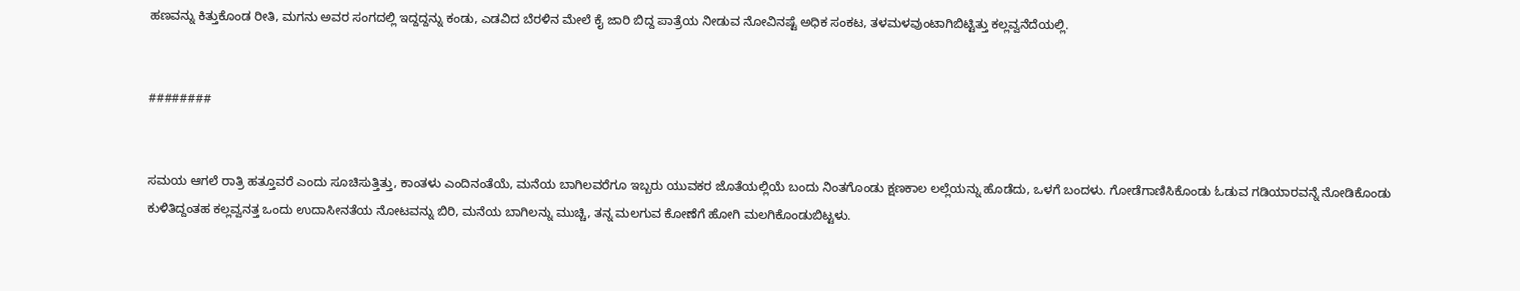ಹಣವನ್ನು ಕಿತ್ತುಕೊಂಡ ರೀತಿ, ಮಗನು ಅವರ ಸಂಗದಲ್ಲಿ ಇದ್ದದ್ದನ್ನು ಕಂಡು, ಎಡವಿದ ಬೆರಳಿನ ಮೇಲೆ ಕೈ ಜಾರಿ ಬಿದ್ದ ಪಾತ್ರೆಯ ನೀಡುವ ನೋವಿನಷ್ಟೆ ಅಧಿಕ ಸಂಕಟ, ತಳಮಳವುಂಟಾಗಿಬಿಟ್ಟಿತ್ತು ಕಲ್ಲವ್ವನೆದೆಯಲ್ಲಿ.


########


ಸಮಯ ಆಗಲೆ ರಾತ್ರಿ ಹತ್ತೂವರೆ ಎಂದು ಸೂಚಿಸುತ್ತಿತ್ತು, ಕಾಂತಳು ಎಂದಿನಂತೆಯೆ, ಮನೆಯ ಬಾಗಿಲವರೆಗೂ ಇಬ್ಬರು ಯುವಕರ ಜೊತೆಯಲ್ಲಿಯೆ ಬಂದು ನಿಂತಗೊಂಡು ಕ್ಷಣಕಾಲ ಲಲ್ಲೆಯನ್ನು ಹೊಡೆದು, ಒಳಗೆ ಬಂದಳು. ಗೋಡೆಗಾಣಿಸಿಕೊಂಡು ಓಡುವ ಗಡಿಯಾರವನ್ನೆ ನೋಡಿಕೊಂಡು ಕುಳಿತಿದ್ದಂತಹ ಕಲ್ಲವ್ವನತ್ತ ಒಂದು ಉದಾಸೀನತೆಯ ನೋಟವನ್ನು ಬಿರಿ, ಮನೆಯ ಬಾಗಿಲನ್ನು ಮುಚ್ಚಿ, ತನ್ನ ಮಲಗುವ ಕೋಣೆಗೆ ಹೋಗಿ ಮಲಗಿಕೊಂಡುಬಿಟ್ಟಳು.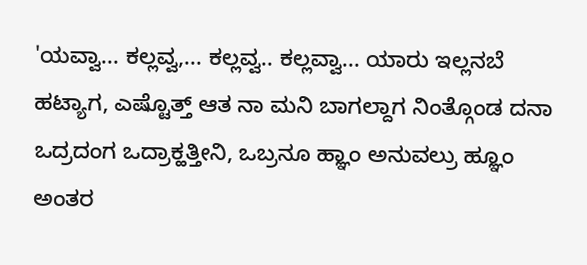'ಯವ್ವಾ... ಕಲ್ಲವ್ವ,... ಕಲ್ಲವ್ವ.. ಕಲ್ಲವ್ವಾ... ಯಾರು ಇಲ್ಲನಬೆ ಹಟ್ಯಾಗ, ಎಷ್ಟೊತ್ತ್ ಆತ ನಾ‌ ಮನಿ ಬಾಗಲ್ದಾಗ ನಿಂತ್ಗೊಂಡ ದನಾ ಒದ್ರದಂಗ ಒದ್ರಾಕ್ಹತ್ತೀನಿ, ಒಬ್ರನೂ ಹ್ಞಾಂ ಅನುವಲ್ರು ಹ್ಞೂಂ ಅಂತರ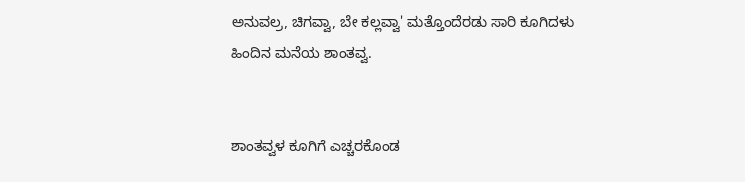ಅನುವಲ್ರ, ಚಿಗವ್ವಾ, ಬೇ ಕಲ್ಲವ್ವಾ' ಮತ್ತೊಂದೆರಡು ಸಾರಿ ಕೂಗಿದಳು ಹಿಂದಿನ ಮನೆಯ ಶಾಂತವ್ವ.


ಶಾಂತವ್ವಳ ಕೂಗಿಗೆ ಎಚ್ಚರಕೊಂಡ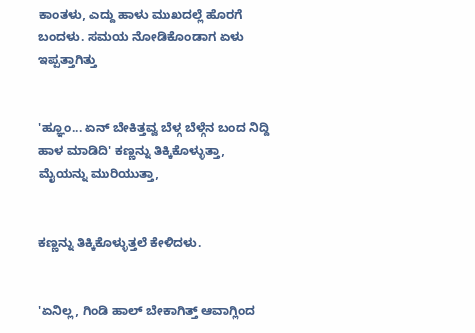ಕಾಂತಳು, ಎದ್ದು ಹಾಳು ಮುಖದಲ್ಲೆ ಹೊರಗೆ ಬಂದಳು. ಸಮಯ ನೋಡಿಕೊಂಡಾಗ ಏಳು ಇಪ್ಪತ್ತಾಗಿತ್ತು


'ಹ್ಞೂಂ... ಏನ್ ಬೇಕಿತ್ತವ್ವ ಬೆಳ್ಗ ಬೆಳ್ಗೆನ ಬಂದ ನಿದ್ದಿ ಹಾಳ ಮಾಡಿದಿ' ಕಣ್ಣನ್ನು ತಿಕ್ಕಿಕೊಳ್ಳುತ್ತಾ, ಮೈಯನ್ನು ಮುರಿಯುತ್ತಾ,


ಕಣ್ಣನ್ನು ತಿಕ್ಕಿಕೊಳ್ಳುತ್ತಲೆ ಕೇಳಿದಳು.


'ಏನಿಲ್ಲ, ಗಿಂಡಿ ಹಾಲ್ ಬೇಕಾಗಿತ್ತ್ ಆವಾಗ್ಲಿಂದ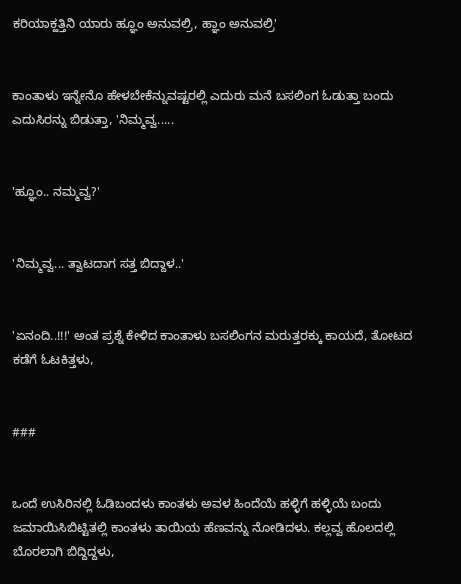ಕರಿಯಾಕ್ಹತ್ತಿನಿ ಯಾರು ಹ್ಞೂಂ ಅನುವಲ್ರಿ, ಹ್ಞಾಂ ಅನುವಲ್ರಿ'


ಕಾಂತಾಳು ಇನ್ನೇನೊ ಹೇಳಬೇಕೆನ್ನುವಷ್ಟರಲ್ಲಿ ಎದುರು ಮನೆ ಬಸಲಿಂಗ ಓಡುತ್ತಾ ಬಂದು ಎದುಸಿರನ್ನು ಬಿಡುತ್ತಾ, 'ನಿಮ್ಮವ್ವ.....


'ಹ್ಞೂಂ.. ನಮ್ಮವ್ವ?'


'ನಿಮ್ಮವ್ವ... ತ್ವಾಟದಾಗ ಸತ್ತ ಬಿದ್ದಾಳ..'


'ಏನಂದಿ..!!!' ಅಂತ ಪ್ರಶ್ನೆ ಕೇಳಿದ ಕಾಂತಾಳು ಬಸಲಿಂಗನ ಮರುತ್ತರಕ್ಕು ಕಾಯದೆ, ತೋಟದ ಕಡೆಗೆ ಓಟಕಿತ್ತಳು,


###


ಒಂದೆ ಉಸಿರಿನಲ್ಲಿ ಓಡಿಬಂದಳು ಕಾಂತಳು ಅವಳ ಹಿಂದೆಯೆ ಹಳ್ಳಿಗೆ ಹಳ್ಳಿಯೆ ಬಂದು ಜಮಾಯಿಸಿಬಿಟ್ಟಿತಲ್ಲಿ ಕಾಂತಳು ತಾಯಿಯ ಹೆಣವನ್ನು ನೋಡಿದಳು. ಕಲ್ಲವ್ವ ಹೊಲದಲ್ಲಿ ಬೊರಲಾಗಿ ಬಿದ್ದಿದ್ದಳು,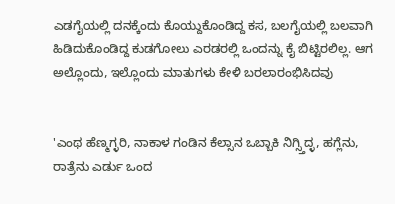ಎಡಗೈಯಲ್ಲಿ ದನಕ್ಕೆಂದು ಕೊಯ್ದುಕೊಂಡಿದ್ದ ಕಸ, ಬಲಗೈಯಲ್ಲಿ ಬಲವಾಗಿ ಹಿಡಿದುಕೊಂಡಿದ್ದ ಕುಡಗೋಲು ಎರಡರಲ್ಲಿ ಒಂದನ್ನು ಕೈ ಬಿಟ್ಟಿರಲಿಲ್ಲ. ಆಗ ಅಲ್ಲೊಂದು, ಇಲ್ಲೊಂದು ಮಾತುಗಳು ಕೇಳಿ ಬರಲಾರಂಭಿಸಿದವು


'ಎಂಥ ಹೆಣ್ಮಗ್ಳರಿ, ನಾಕಾಳ ಗಂಡಿನ ಕೆಲ್ಸಾನ ಒಬ್ಬಾಕಿ ನಿಗ್ಸ್ತಿದ್ಳ, ಹಗ್ಲೆನು, ರಾತ್ರೆನು ಎರ್ಡು ಒಂದ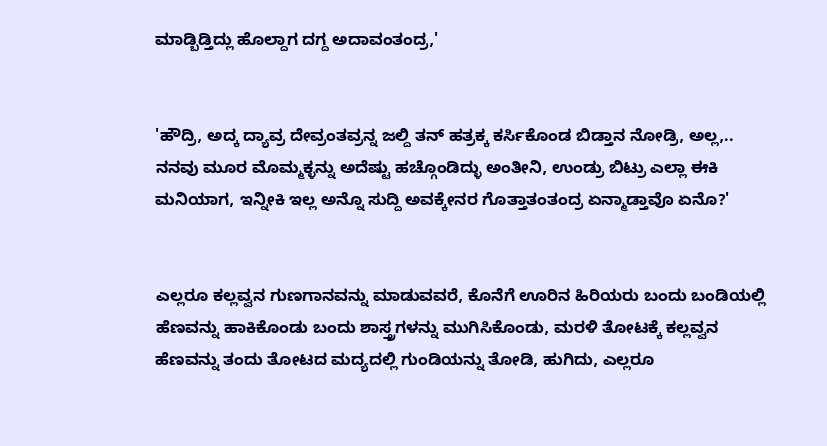ಮಾಡ್ಬಿಡ್ತಿದ್ಲು ಹೊಲ್ದಾಗ ದಗ್ದ ಅದಾವಂತಂದ್ರ,'


'ಹೌದ್ರಿ, ಅದ್ಕ ದ್ಯಾವ್ರ ದೇವ್ರಂತವ್ರನ್ನ ಜಲ್ದಿ ತನ್ ಹತ್ರಕ್ಕ ಕರ್ಸಿಕೊಂಡ ಬಿಡ್ತಾನ ನೋಡ್ರಿ, ಅಲ್ಲ,.. ನನವು ಮೂರ ಮೊಮ್ಮಕ್ಳನ್ನು ಅದೆಷ್ಟು ಹಚ್ಗೊಂಡಿದ್ಳು ಅಂತೀನಿ, ಉಂಡ್ರು ಬಿಟ್ರು ಎಲ್ಲಾ ಈಕಿ ಮನಿಯಾಗ, ಇನ್ನೀಕಿ ಇಲ್ಲ ಅನ್ನೊ ಸುದ್ದಿ ಅವಕ್ಕೇನರ ಗೊತ್ತಾತಂತಂದ್ರ ಏನ್ಮಾಡ್ತಾವೊ ಏನೊ?'


ಎಲ್ಲರೂ ಕಲ್ಲವ್ವನ ಗುಣಗಾನವನ್ನು ಮಾಡುವವರೆ, ಕೊನೆಗೆ ಊರಿನ ಹಿರಿಯರು ಬಂದು ಬಂಡಿಯಲ್ಲಿ ಹೆಣವನ್ನು ಹಾಕಿಕೊಂಡು ಬಂದು ಶಾಸ್ತ್ರಗಳನ್ನು ಮುಗಿಸಿಕೊಂಡು, ಮರಳಿ ತೋಟಕ್ಕೆ ಕಲ್ಲವ್ವನ ಹೆಣವನ್ನು ತಂದು ತೋಟದ ಮದ್ಯದಲ್ಲಿ ಗುಂಡಿಯನ್ನು ತೋಡಿ, ಹುಗಿದು, ಎಲ್ಲರೂ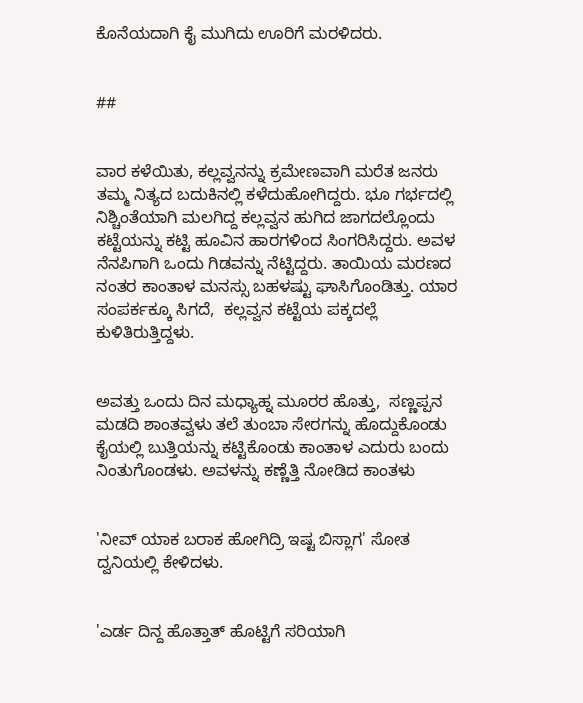ಕೊನೆಯದಾಗಿ ಕೈ ಮುಗಿದು ಊರಿಗೆ ಮರಳಿದರು.


##


ವಾರ ಕಳೆಯಿತು, ಕಲ್ಲವ್ವನನ್ನು ಕ್ರಮೇಣವಾಗಿ ಮರೆತ ಜನರು ತಮ್ಮ ನಿತ್ಯದ ಬದುಕಿನಲ್ಲಿ ಕಳೆದುಹೋಗಿದ್ದರು. ಭೂ ಗರ್ಭದಲ್ಲಿ ನಿಶ್ಚಿಂತೆಯಾಗಿ ಮಲಗಿದ್ದ ಕಲ್ಲವ್ವನ ಹುಗಿದ ಜಾಗದಲ್ಲೊಂದು ಕಟ್ಟೆಯನ್ನು ಕಟ್ಟಿ ಹೂವಿನ ಹಾರಗಳಿಂದ ಸಿಂಗರಿಸಿದ್ದರು. ಅವಳ ನೆನಪಿಗಾಗಿ ಒಂದು ಗಿಡವನ್ನು ನೆಟ್ಟಿದ್ದರು. ತಾಯಿಯ ಮರಣದ ನಂತರ ಕಾಂತಾಳ ಮನಸ್ಸು ಬಹಳಷ್ಟು ಘಾಸಿಗೊಂಡಿತ್ತು. ಯಾರ ಸಂಪರ್ಕಕ್ಕೂ ಸಿಗದೆ,  ಕಲ್ಲವ್ವನ ಕಟ್ಟೆಯ ಪಕ್ಕದಲ್ಲೆ ಕುಳಿತಿರುತ್ತಿದ್ದಳು.


ಅವತ್ತು ಒಂದು ದಿನ ಮಧ್ಯಾಹ್ನ ಮೂರರ ಹೊತ್ತು,  ಸಣ್ಣಪ್ಪನ ಮಡದಿ ಶಾಂತವ್ವಳು ತಲೆ ತುಂಬಾ ಸೇರಗನ್ನು ಹೊದ್ದುಕೊಂಡು ಕೈಯಲ್ಲಿ ಬುತ್ತಿಯನ್ನು ಕಟ್ಟಿಕೊಂಡು ಕಾಂತಾಳ ಎದುರು ಬಂದು ನಿಂತುಗೊಂಡಳು. ಅವಳನ್ನು ಕಣ್ಣೆತ್ತಿ ನೋಡಿದ ಕಾಂತಳು


'ನೀವ್ ಯಾಕ ಬರಾಕ ಹೋಗಿದ್ರಿ ಇಷ್ಟ ಬಿಸ್ಲಾಗ' ಸೋತ ದ್ವನಿಯಲ್ಲಿ ಕೇಳಿದಳು.


'ಎರ್ಡ ದಿನ್ದ ಹೊತ್ತಾತ್ ಹೊಟ್ಟಿಗೆ ಸರಿಯಾಗಿ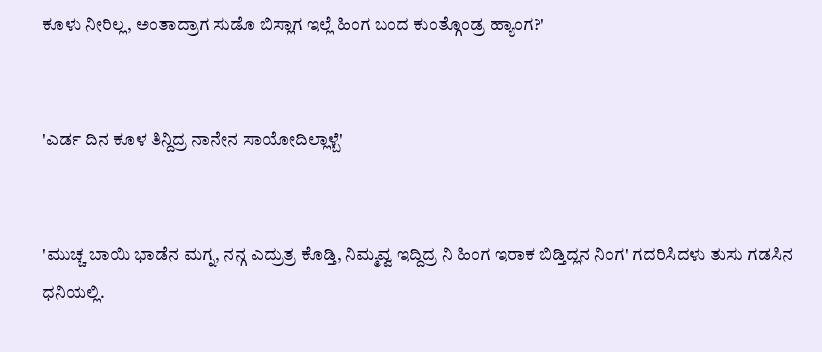ಕೂಳು ನೀರಿಲ್ಲ, ಅಂತಾದ್ರಾಗ ಸುಡೊ ಬಿಸ್ಲಾಗ ಇಲ್ಲೆ ಹಿಂಗ ಬಂದ ಕುಂತ್ಗೊಂಡ್ರ ಹ್ಯಾಂಗ?'


'ಎರ್ಡ ದಿನ ಕೂಳ ತಿನ್ದಿದ್ರ ನಾನೇನ ಸಾಯೋದಿಲ್ಲಾಳ್ಬೆ'


'ಮುಚ್ಚ ಬಾಯಿ ಭಾಡೆನ ಮಗ್ನ, ನನ್ಗ ಎದ್ರುತ್ರ ಕೊಡ್ತಿ, ನಿಮ್ಮವ್ವ ಇದ್ದಿದ್ರ ನಿ ಹಿಂಗ ಇರಾಕ ಬಿಡ್ತಿದ್ಲನ ನಿಂಗ' ಗದರಿಸಿದಳು ತುಸು ಗಡಸಿನ ಧನಿಯಲ್ಲಿ.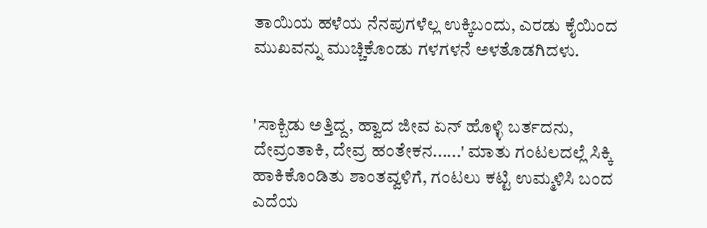ತಾಯಿಯ ಹಳೆಯ ನೆನಪುಗಳೆಲ್ಲ ಉಕ್ಕಿಬಂದು, ಎರಡು ಕೈಯಿಂದ ಮುಖವನ್ನು ಮುಚ್ಚಿಕೊಂಡು ಗಳಗಳನೆ ಅಳತೊಡಗಿದಳು.


'ಸಾಕ್ಬಿಡು ಅತ್ತಿದ್ದ, ಹ್ವಾದ ಜೀವ ಏನ್ ಹೊಳ್ಳಿ ಬರ್ತದನು, ದೇವ್ರಂತಾಕಿ, ದೇವ್ರ ಹಂತೇಕನ......' ಮಾತು ಗಂಟಲದಲ್ಲೆ ಸಿಕ್ಕಿ ಹಾಕಿಕೊಂಡಿತು ಶಾಂತವ್ವಳಿಗೆ, ಗಂಟಲು ಕಟ್ಟಿ ಉಮ್ಮಳಿಸಿ ಬಂದ ಎದೆಯ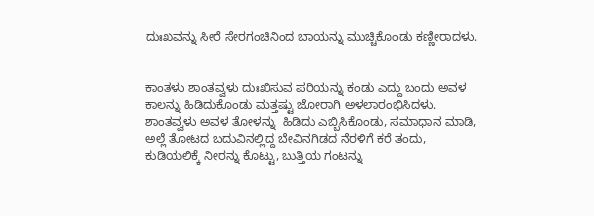ದುಃಖವನ್ನು ಸೀರೆ ಸೇರಗಂಚಿನಿಂದ ಬಾಯನ್ನು ಮುಚ್ಚಿಕೊಂಡು ಕಣ್ಣೀರಾದಳು.


ಕಾಂತಳು ಶಾಂತವ್ವಳು ದುಃಖಿಸುವ ಪರಿಯನ್ನು ಕಂಡು ಎದ್ದು ಬಂದು ಅವಳ ಕಾಲನ್ನು ಹಿಡಿದುಕೊಂಡು ಮತ್ತಷ್ಟು ಜೋರಾಗಿ ಅಳಲಾರಂಭಿಸಿದಳು. ಶಾಂತವ್ವಳು ಅವಳ ತೋಳನ್ನು  ಹಿಡಿದು ಎಬ್ಬಿಸಿಕೊಂಡು, ಸಮಾಧಾನ ಮಾಡಿ, ಅಲ್ಲೆ ತೋಟದ ಬದುವಿನಲ್ಲಿದ್ದ ಬೇವಿನಗಿಡದ ನೆರಳಿಗೆ ಕರೆ ತಂದು, ಕುಡಿಯಲಿಕ್ಕೆ ನೀರನ್ನು ಕೊಟ್ಟು, ಬುತ್ತಿಯ ಗಂಟನ್ನು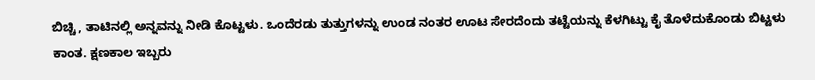ಬಿಚ್ಚಿ, ತಾಟಿನಲ್ಲಿ ಅನ್ನವನ್ನು ನೀಡಿ ಕೊಟ್ಟಳು. ಒಂದೆರಡು ತುತ್ತುಗಳನ್ನು ಉಂಡ ನಂತರ ಊಟ ಸೇರದೆಂದು ತಟ್ಟೆಯನ್ನು ಕೆಳಗಿಟ್ಟು ಕೈ ತೊಳೆದುಕೊಂಡು ಬಿಟ್ಟಳು ಕಾಂತ. ಕ್ಷಣಕಾಲ ಇಬ್ಬರು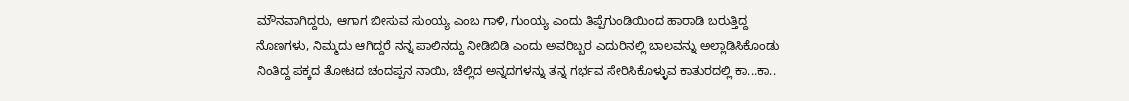ಮೌನವಾಗಿದ್ದರು, ಆಗಾಗ ಬೀಸುವ ಸುಂಯ್ಯ ಎಂಬ ಗಾಳಿ, ಗುಂಯ್ಯ ಎಂದು ತಿಪ್ಪೆಗುಂಡಿಯಿಂದ ಹಾರಾಡಿ ಬರುತ್ತಿದ್ದ ನೊಣಗಳು, ನಿಮ್ಮದು ಆಗಿದ್ದರೆ ನನ್ನ ಪಾಲಿನದ್ದು ನೀಡಿಬಿಡಿ ಎಂದು ಅವರಿಬ್ಬರ ಎದುರಿನಲ್ಲಿ ಬಾಲವನ್ನು ಅಲ್ಲಾಡಿಸಿಕೊಂಡು ನಿಂತಿದ್ದ ಪಕ್ಕದ ತೋಟದ ಚಂದಪ್ಪನ ನಾಯಿ, ಚೆಲ್ಲಿದ ಅನ್ನದಗಳನ್ನು ತನ್ನ ಗರ್ಭವ ಸೇರಿಸಿಕೊಳ್ಳುವ ಕಾತುರದಲ್ಲಿ ಕಾ...ಕಾ..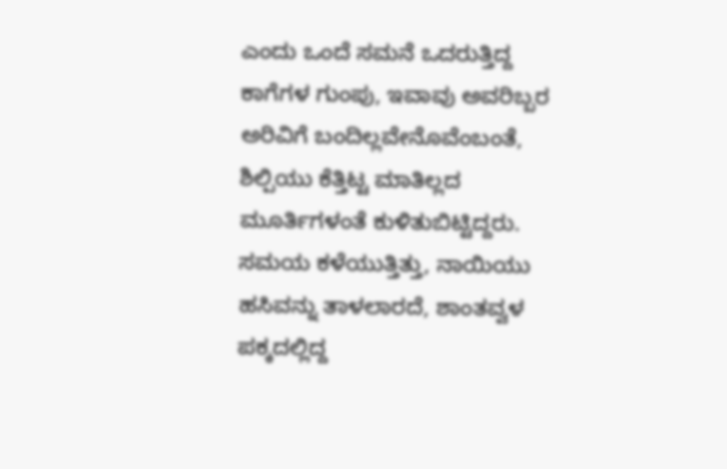ಎಂದು ಒಂದೆ ಸಮನೆ ಒದರುತ್ತಿದ್ದ ಕಾಗೆಗಳ ಗುಂಪು, ಇವಾವು ಅವರಿಬ್ಬರ ಅರಿವಿಗೆ ಬಂದಿಲ್ಲವೇನೊವೆಂಬಂತೆ, ಶಿಲ್ಪಿಯು ಕೆತ್ತಿಟ್ಟ ಮಾತಿಲ್ಲದ ಮೂರ್ತಿಗಳಂತೆ ಕುಳಿತುಬಿಟ್ಟಿದ್ದರು. ಸಮಯ ಕಳೆಯುತ್ತಿತ್ತು, ನಾಯಿಯು ಹಸಿವನ್ನು ತಾಳಲಾರದೆ, ಶಾಂತವ್ವಳ ಪಕ್ಕದಲ್ಲಿದ್ದ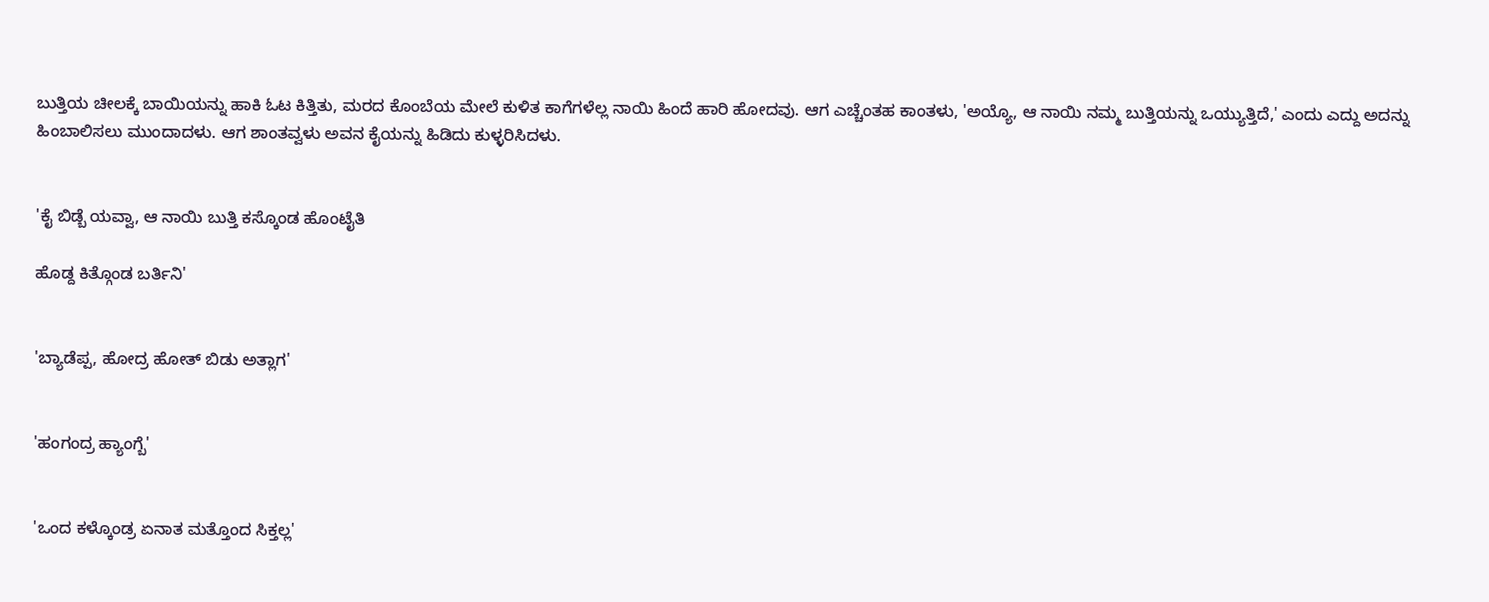ಬುತ್ತಿಯ ಚೀಲಕ್ಕೆ ಬಾಯಿಯನ್ನು ಹಾಕಿ ಓಟ ಕಿತ್ತಿತು, ಮರದ ಕೊಂಬೆಯ ಮೇಲೆ ಕುಳಿತ ಕಾಗೆಗಳೆಲ್ಲ ನಾಯಿ ಹಿಂದೆ ಹಾರಿ ಹೋದವು. ಆಗ ಎಚ್ಚೆಂತಹ ಕಾಂತಳು, 'ಅಯ್ಯೊ, ಆ ನಾಯಿ ನಮ್ಮ ಬುತ್ತಿಯನ್ನು ಒಯ್ಯುತ್ತಿದೆ,' ಎಂದು ಎದ್ದು ಅದನ್ನು ಹಿಂಬಾಲಿಸಲು ಮುಂದಾದಳು. ಆಗ ಶಾಂತವ್ವಳು ಅವನ ಕೈಯನ್ನು ಹಿಡಿದು ಕುಳ್ಳರಿಸಿದಳು.


'ಕೈ ಬಿಡ್ಬೆ ಯವ್ವಾ, ಆ ನಾಯಿ ಬುತ್ತಿ ಕಸ್ಕೊಂಡ ಹೊಂಟೈತಿ

ಹೊಡ್ದ ಕಿತ್ಗೊಂಡ ಬರ್ತಿನಿ'


'ಬ್ಯಾಡೆಪ್ಪ, ಹೋದ್ರ ಹೋತ್ ಬಿಡು ಅತ್ಲಾಗ'


'ಹಂಗಂದ್ರ ಹ್ಯಾಂಗ್ಬೆ'


'ಒಂದ ಕಳ್ಕೊಂಡ್ರ ಏನಾತ ಮತ್ತೊಂದ ಸಿಕ್ತಲ್ಲ'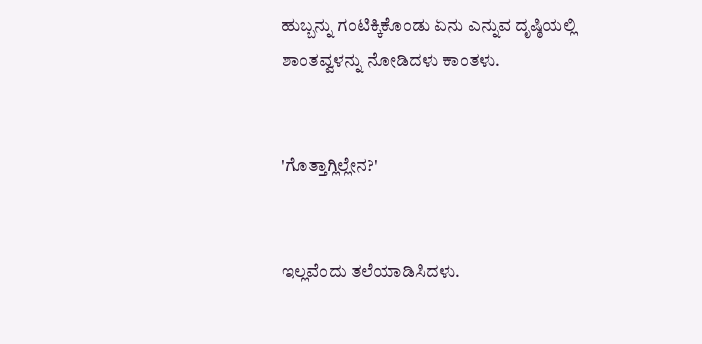ಹುಬ್ಬನ್ನು ಗಂಟಿಕ್ಕಿಕೊಂಡು ಏನು ಎನ್ನುವ ದೃಷ್ಠಿಯಲ್ಲಿ ಶಾಂತವ್ವಳನ್ನು ನೋಡಿದಳು ಕಾಂತಳು.


'ಗೊತ್ತಾಗ್ಲಿಲ್ಲೇನ?'


ಇಲ್ಲವೆಂದು ತಲೆಯಾಡಿಸಿದಳು.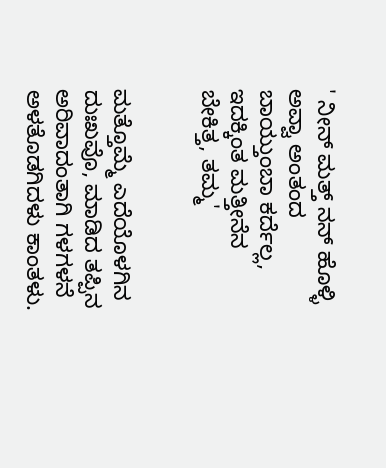' ನೀನ್ ಮತ್ತ್ ನನ್ ಹೊಳ್ಳಿ ಅವ್ವಾ ಅಂತಂದ ಬಾಯ್ತುಂಬಾ ಕರ್ದೆಲ್ಲ, ಇದಕ್ಕಿಂತ ಮತ್ತೀನೆನ ಬೇಕಿತ್ತ, ತಮ್ಮ'


ಮತ್ತೊಮ್ಮೆ ಎದೆಯೊಳಗಿನ ದುಃಖವೊ, ಮಾಡಿದ ತಪ್ಪಿನ ಅರಿವಾದಂತಾಗಿ ಗಳಗಳನೆ ಅಳತೊಡಗಿದಳು ಕಾಂತಳು.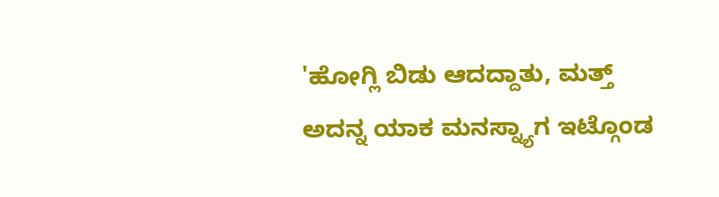'ಹೋಗ್ಲಿ ಬಿಡು ಆದದ್ದಾತು, ಮತ್ತ್ ಅದನ್ನ ಯಾಕ ಮನಸ್ನ್ಯಾಗ ಇಟ್ಗೊಂಡ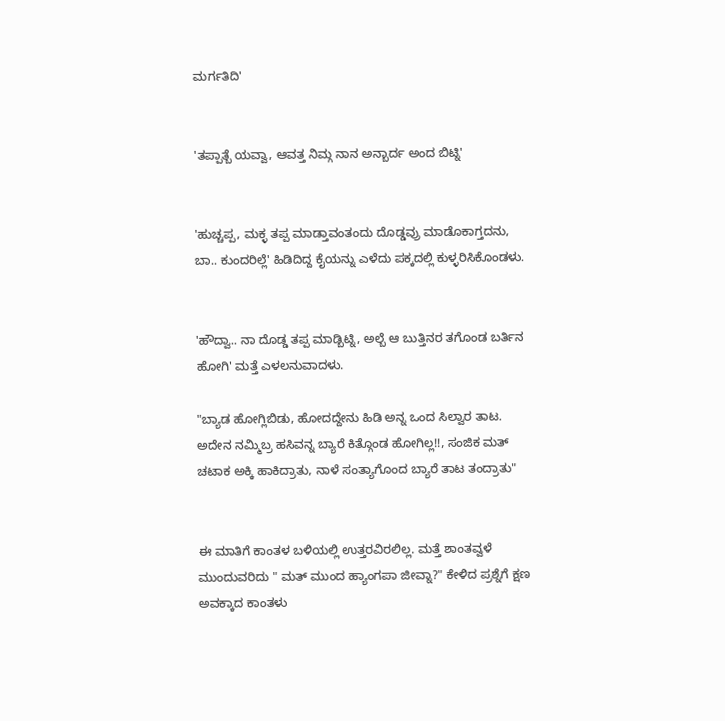ಮರ್ಗತಿದಿ'


'ತಪ್ಪಾತ್ಬೆ ಯವ್ವಾ, ಆವತ್ತ ನಿಮ್ಗ ನಾನ ಅನ್ಬಾರ್ದ ಅಂದ ಬಿಟ್ನಿ'


'ಹುಚ್ಚಪ್ಪ, ಮಕ್ಳ ತಪ್ಪ ಮಾಡ್ತಾವಂತಂದು ದೊಡ್ಡವ್ರು ಮಾಡೊಕಾಗ್ತದನು, ಬಾ.. ಕುಂದರಿಲ್ಲೆ' ಹಿಡಿದಿದ್ದ ಕೈಯನ್ನು ಎಳೆದು ಪಕ್ಕದಲ್ಲಿ ಕುಳ್ಳರಿಸಿಕೊಂಡಳು.


'ಹೌದ್ವಾ.. ನಾ ದೊಡ್ಡ ತಪ್ಪ ಮಾಡ್ಬಿಟ್ನಿ, ಅಲ್ಬೆ ಆ ಬುತ್ತಿನರ ತಗೊಂಡ ಬರ್ತಿನ ಹೋಗಿ' ಮತ್ತೆ ಎಳಲನುವಾದಳು.

"ಬ್ಯಾಡ ಹೋಗ್ಲಿಬಿಡು, ಹೋದದ್ದೇನು ಹಿಡಿ ಅನ್ನ ಒಂದ ಸಿಲ್ವಾರ ತಾಟ. ಅದೇನ ನಮ್ಮಿಬ್ರ ಹಸಿವನ್ನ ಬ್ಯಾರೆ ಕಿತ್ಗೊಂಡ ಹೋಗಿಲ್ಲ!!, ಸಂಜಿಕ ಮತ್ ಚಟಾಕ ಅಕ್ಕಿ ಹಾಕಿದ್ರಾತು, ನಾಳೆ ಸಂತ್ಯಾಗೊಂದ ಬ್ಯಾರೆ ತಾಟ ತಂದ್ರಾತು"


ಈ ಮಾತಿಗೆ ಕಾಂತಳ ಬಳಿಯಲ್ಲಿ ಉತ್ತರವಿರಲಿಲ್ಲ. ಮತ್ತೆ ಶಾಂತವ್ವಳೆ ಮುಂದುವರಿದು " ಮತ್ ಮುಂದ ಹ್ಯಾಂಗಪಾ ಜೀವ್ನಾ?" ಕೇಳಿದ ಪ್ರಶ್ನೆಗೆ ಕ್ಷಣ ಅವಕ್ಕಾದ ಕಾಂತಳು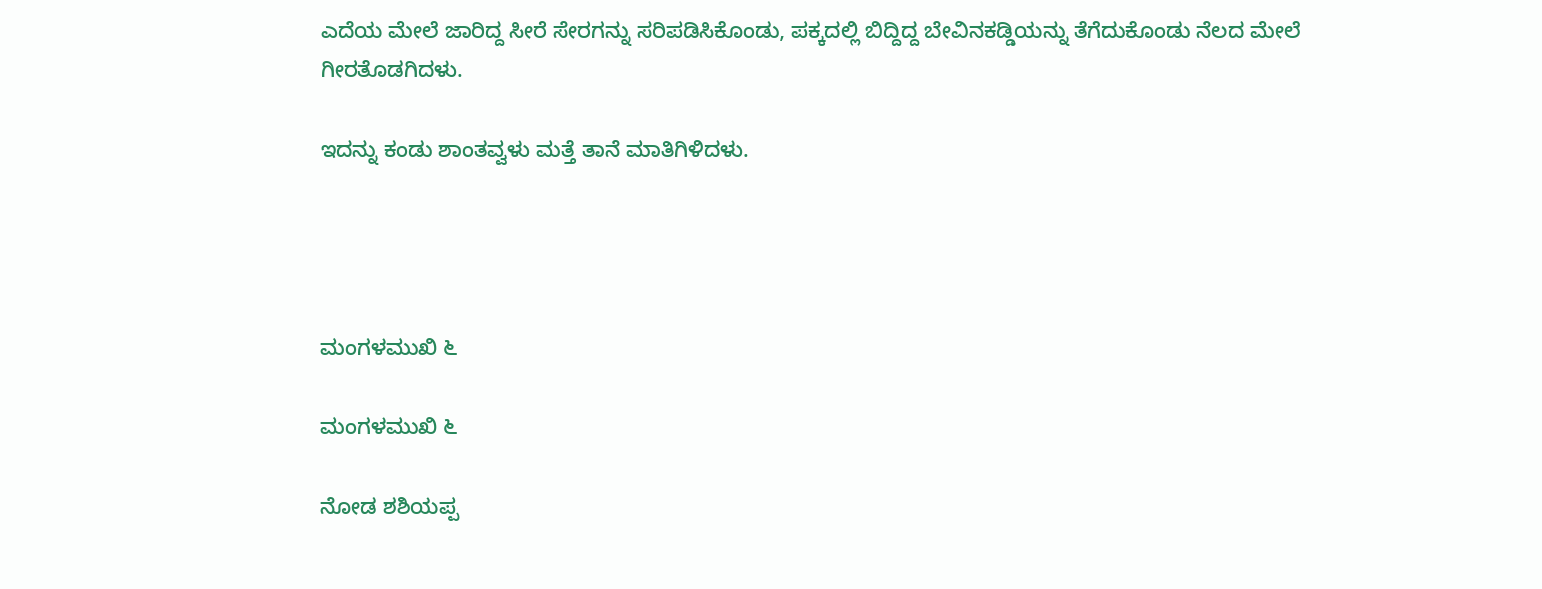ಎದೆಯ ಮೇಲೆ ಜಾರಿದ್ದ ಸೀರೆ ಸೇರಗನ್ನು ಸರಿಪಡಿಸಿಕೊಂಡು, ಪಕ್ಕದಲ್ಲಿ ಬಿದ್ದಿದ್ದ ಬೇವಿನಕಡ್ಡಿಯನ್ನು ತೆಗೆದುಕೊಂಡು ನೆಲದ ಮೇಲೆ ಗೀರತೊಡಗಿದಳು.

ಇದನ್ನು ಕಂಡು ಶಾಂತವ್ವಳು ಮತ್ತೆ ತಾನೆ ಮಾತಿಗಿಳಿದಳು.




ಮಂಗಳಮುಖಿ ೬

ಮಂಗಳಮುಖಿ ೬

ನೋಡ ಶಶಿಯಪ್ಪ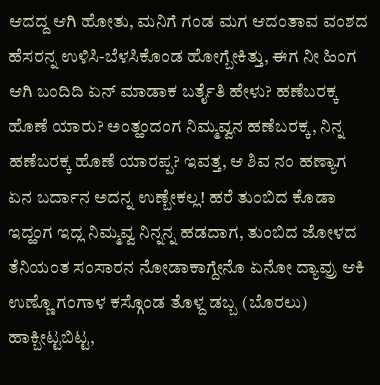ಆದದ್ದ ಆಗಿ ಹೋತು, ಮನಿಗೆ ಗಂಡ ಮಗ ಆದಂತಾವ ವಂಶದ ಹೆಸರನ್ನ ಉಳಿಸಿ-ಬೆಳಸಿಕೊಂಡ ಹೋಗ್ಬೇಕಿತ್ತು, ಈಗ ನೀ ಹಿಂಗ ಆಗಿ ಬಂದಿದಿ ಏನ್ ಮಾಡಾಕ ಬರ್ತೈತಿ ಹೇಳು? ಹಣೆಬರಕ್ಕ ಹೊಣೆ ಯಾರು? ಅಂತ್ಹಂದಂಗ ನಿಮ್ಮವ್ವನ ಹಣೆಬರಕ್ಕ, ನಿನ್ನ ಹಣೆಬರಕ್ಕ ಹೊಣೆ ಯಾರಪ್ಪ? ಇವತ್ತ, ಆ ಶಿವ ನಂ ಹಣ್ಯಾಗ ಏನ ಬರ್ದಾನ ಅದನ್ನ ಉಣ್ಬೇಕಲ್ಲ! ಹರೆ ತುಂಬಿದ ಕೊಡಾ ಇದ್ಹಂಗ ಇದ್ಲ ನಿಮ್ಮವ್ವ ನಿನ್ನನ್ನ ಹಡದಾಗ, ತುಂಬಿದ ಜೋಳದ ತೆನಿಯಂತ ಸಂಸಾರನ ನೋಡಾಕಾಗ್ದೇನೊ ಏನೋ ದ್ಯಾವ್ರು ಆಕಿ ಉಣ್ಣೊ ಗಂಗಾಳ ಕಸ್ಗೊಂಡ ತೊಳ್ದ ಡಬ್ಬ (ಬೊರಲು) ಹಾಕ್ಬೀಟ್ಟಬಿಟ್ಟ,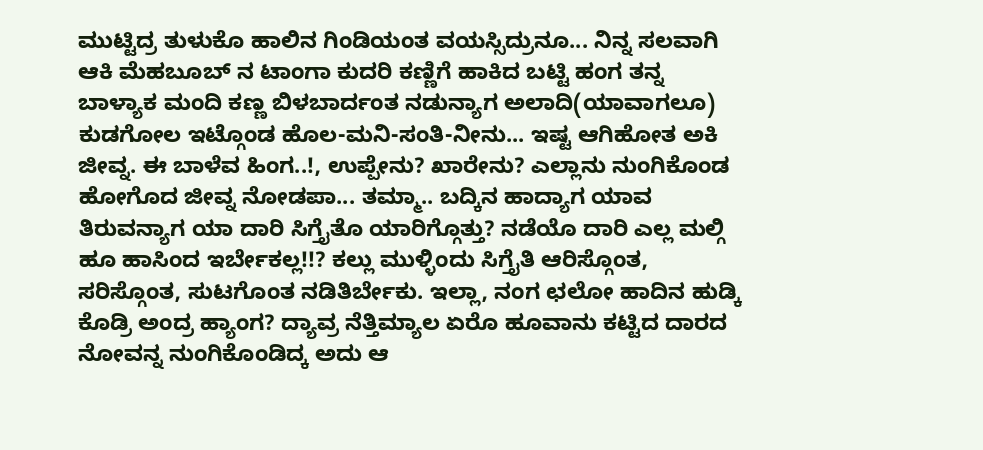ಮುಟ್ಟಿದ್ರ ತುಳುಕೊ ಹಾಲಿನ ಗಿಂಡಿಯಂತ ವಯಸ್ಸಿದ್ರುನೂ... ನಿನ್ನ ಸಲವಾಗಿ ಆಕಿ ಮೆಹಬೂಬ್ ನ ಟಾಂಗಾ ಕುದರಿ ಕಣ್ಣಿಗೆ ಹಾಕಿದ ಬಟ್ಟಿ ಹಂಗ ತನ್ನ ಬಾಳ್ಯಾಕ ಮಂದಿ ಕಣ್ಣ ಬಿಳಬಾರ್ದಂತ ನಡುನ್ಯಾಗ ಅಲಾದಿ(ಯಾವಾಗಲೂ) ಕುಡಗೋಲ ಇಟ್ಗೊಂಡ ಹೊಲ-ಮನಿ-ಸಂತಿ-ನೀನು... ಇಷ್ಟ ಆಗಿಹೋತ ಅಕಿ ಜೀವ್ನ. ಈ ಬಾಳೆವ ಹಿಂಗ..!, ಉಪ್ಪೇನು? ಖಾರೇನು? ಎಲ್ಲಾನು ನುಂಗಿಕೊಂಡ ಹೋಗೊದ ಜೀವ್ನ ನೋಡಪಾ... ತಮ್ಮಾ.. ಬದ್ಕಿನ ಹಾದ್ಯಾಗ ಯಾವ ತಿರುವನ್ಯಾಗ ಯಾ ದಾರಿ ಸಿಗ್ತೈತೊ ಯಾರಿಗ್ಗೊತ್ತು? ನಡೆಯೊ ದಾರಿ ಎಲ್ಲ ಮಲ್ಗಿ ಹೂ ಹಾಸಿಂದ ಇರ್ಬೇಕಲ್ಲ!!? ಕಲ್ಲು ಮುಳ್ಳಿಂದು ಸಿಗ್ತೈತಿ ಆರಿಸ್ಗೊಂತ, ಸರಿಸ್ಗೊಂತ, ಸುಟಗೊಂತ ನಡಿತಿರ್ಬೇಕು. ಇಲ್ಲಾ, ನಂಗ ಛಲೋ ಹಾದಿನ ಹುಡ್ಕಿ ಕೊಡ್ರಿ ಅಂದ್ರ ಹ್ಯಾಂಗ? ದ್ಯಾವ್ರ ನೆತ್ತಿಮ್ಯಾಲ ಏರೊ ಹೂವಾನು ಕಟ್ಟಿದ ದಾರದ ನೋವನ್ನ ನುಂಗಿಕೊಂಡಿದ್ಕ ಅದು ಆ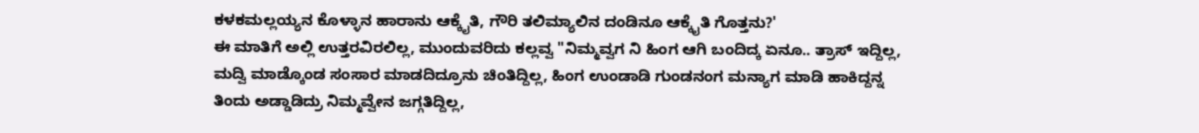ಕಳಕಮಲ್ಲಯ್ಯನ ಕೊಳ್ಳಾನ ಹಾರಾನು ಆಕ್ಕೈತಿ, ಗೌರಿ ತಲಿಮ್ಯಾಲಿನ ದಂಡಿನೂ ಆಕ್ಕೈತಿ ಗೊತ್ತನು?'
ಈ ಮಾತಿಗೆ ಅಲ್ಲಿ ಉತ್ತರವಿರಲಿಲ್ಲ, ಮುಂದುವರಿದು ಕಲ್ಲವ್ವ "ನಿಮ್ಮವ್ವಗ ನಿ ಹಿಂಗ ಆಗಿ ಬಂದಿದ್ಕ ಏನೂ.. ತ್ರಾಸ್ ಇದ್ದಿಲ್ಲ, ಮದ್ವಿ ಮಾಡ್ಕೊಂಡ ಸಂಸಾರ ಮಾಡದಿದ್ರೂನು ಚಿಂತಿದ್ದಿಲ್ಲ, ಹಿಂಗ ಉಂಡಾಡಿ ಗುಂಡನಂಗ ಮನ್ಯಾಗ ಮಾಡಿ ಹಾಕಿದ್ದನ್ನ ತಿಂದು ಅಡ್ಡಾಡಿದ್ರು ನಿಮ್ಮವ್ವೇನ ಜಗ್ಗತಿದ್ದಿಲ್ಲ,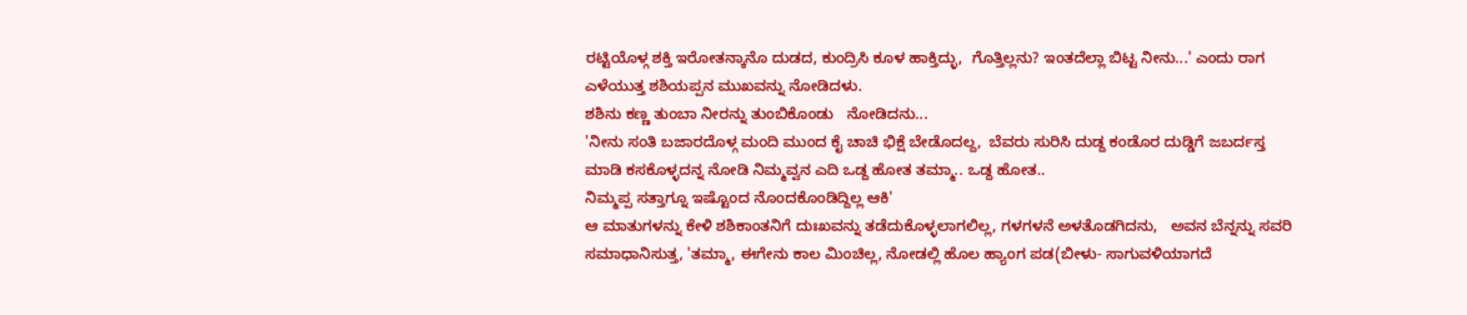ರಟ್ಟಿಯೊಳ್ಗ ಶಕ್ತಿ ಇರೋತನ್ಕಾನೊ ದುಡದ, ಕುಂದ್ರಿಸಿ ಕೂಳ ಹಾಕ್ತಿದ್ಳು,  ಗೊತ್ತಿಲ್ಲನು? ಇಂತದೆಲ್ಲಾ ಬಿಟ್ಟ ನೀನು...' ಎಂದು ರಾಗ ಎಳೆಯುತ್ತ ಶಶಿಯಪ್ಪನ ಮುಖವನ್ನು ನೋಡಿದಳು.
ಶಶಿನು ಕಣ್ಣ ತುಂಬಾ ನೀರನ್ನು ತುಂಬಿಕೊಂಡು   ನೋಡಿದನು...
'ನೀನು ಸಂತಿ ಬಜಾರದೊಳ್ಗ ಮಂದಿ ಮುಂದ ಕೈ ಚಾಚಿ ಭಿಕ್ಷೆ ಬೇಡೊದಲ್ದ,  ಬೆವರು ಸುರಿಸಿ ದುಡ್ದ ಕಂಡೊರ ದುಡ್ಡಿಗೆ ಜಬರ್ದಸ್ತ ಮಾಡಿ ಕಸಕೊಳ್ಳದನ್ನ ನೋಡಿ ನಿಮ್ಮವ್ವನ ಎದಿ ಒಡ್ದ ಹೋತ ತಮ್ಮಾ.. ಒಡ್ದ ಹೋತ..
ನಿಮ್ಮಪ್ಪ ಸತ್ತಾಗ್ನೂ ಇಷ್ಟೊಂದ ನೊಂದಕೊಂಡಿದ್ದಿಲ್ಲ ಆಕಿ'
ಆ ಮಾತುಗಳನ್ನು ಕೇಳಿ ಶಶಿಕಾಂತನಿಗೆ ದುಃಖವನ್ನು ತಡೆದುಕೊಳ್ಳಲಾಗಲಿಲ್ಲ, ಗಳಗಳನೆ ಅಳತೊಡಗಿದನು,   ಅವನ ಬೆನ್ನನ್ನು ಸವರಿ ಸಮಾಧಾನಿಸುತ್ತ, 'ತಮ್ಮಾ, ಈಗೇನು ಕಾಲ‌ ಮಿಂಚಿಲ್ಲ, ನೋಡಲ್ಲಿ ಹೊಲ ಹ್ಯಾಂಗ ಪಡ(ಬೀಳು- ಸಾಗುವಳಿಯಾಗದೆ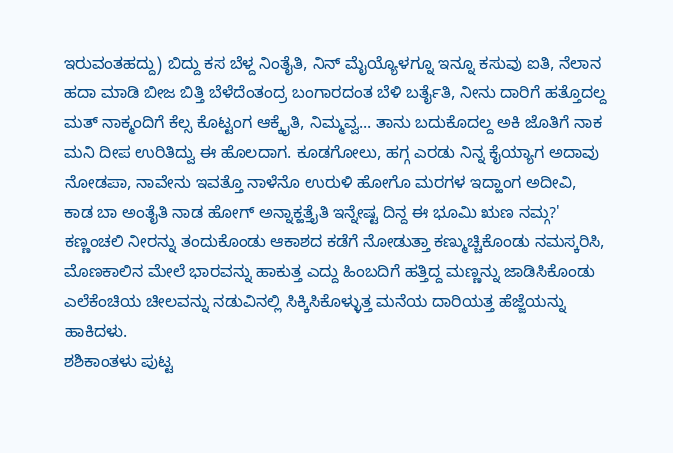ಇರುವಂತಹದ್ದು) ಬಿದ್ದು ಕಸ ಬೆಳ್ದ ನಿಂತೈತಿ, ನಿನ್ ಮೈಯ್ಯೊಳಗ್ನೂ ಇನ್ನೂ ಕಸುವು ಐತಿ, ನೆಲಾನ ಹದಾ ಮಾಡಿ ಬೀಜ ಬಿತ್ತಿ ಬೆಳೆದೆಂತಂದ್ರ ಬಂಗಾರದಂತ ಬೆಳಿ ಬರ್ತೈತಿ, ನೀನು ದಾರಿಗೆ ಹತ್ತೊದಲ್ದ ಮತ್ ನಾಕ್ಮಂದಿಗೆ ಕೆಲ್ಸ ಕೊಟ್ಟಂಗ ಆಕ್ಕೈತಿ, ನಿಮ್ಮವ್ವ... ತಾನು ಬದುಕೊದಲ್ದ ಅಕಿ ಜೊತಿಗೆ ನಾಕ ಮನಿ ದೀಪ ಉರಿತಿದ್ವು ಈ ಹೊಲದಾಗ. ಕೂಡಗೋಲು, ಹಗ್ಗ ಎರಡು ನಿನ್ನ ಕೈಯ್ಯಾಗ ಅದಾವು ನೋಡಪಾ, ನಾವೇನು ಇವತ್ತೊ ನಾಳೆನೊ ಉರುಳಿ ಹೋಗೊ ಮರಗಳ ಇದ್ಹಾಂಗ ಅದೀವಿ,  ಕಾಡ ಬಾ ಅಂತೈತಿ ನಾಡ ಹೋಗ್ ಅನ್ನಾಕ್ಹತ್ತೈತಿ ಇನ್ನೇಷ್ಟ ದಿನ್ದ ಈ ಭೂಮಿ ಋಣ ನಮ್ಗ?'  ಕಣ್ಣಂಚಲಿ ನೀರನ್ನು ತಂದುಕೊಂಡು ಆಕಾಶದ ಕಡೆಗೆ ನೋಡುತ್ತಾ ಕಣ್ಮುಚ್ಚಿಕೊಂಡು ನಮಸ್ಕರಿಸಿ, ಮೊಣಕಾಲಿನ ಮೇಲೆ ಭಾರವನ್ನು ಹಾಕುತ್ತ ಎದ್ದು ಹಿಂಬದಿಗೆ ಹತ್ತಿದ್ದ ಮಣ್ಣನ್ನು ಜಾಡಿಸಿಕೊಂಡು ಎಲೆಕೆಂಚಿಯ ಚೀಲವನ್ನು ನಡುವಿನಲ್ಲಿ ಸಿಕ್ಕಿಸಿಕೊಳ್ಳುತ್ತ ಮನೆಯ ದಾರಿಯತ್ತ ಹೆಜ್ಜೆಯನ್ನು ಹಾಕಿದಳು.
ಶಶಿಕಾಂತಳು ಪುಟ್ಟ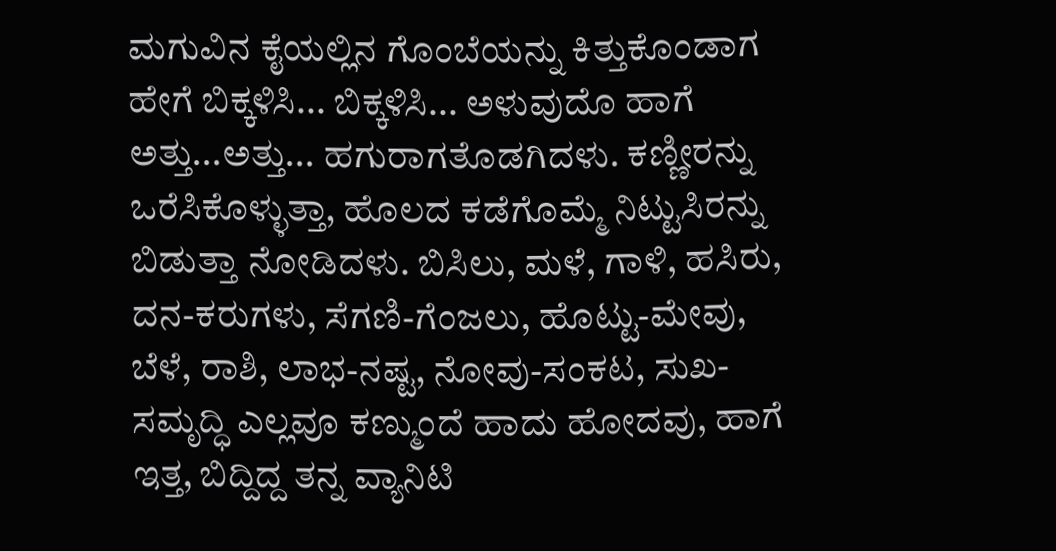ಮಗುವಿನ ಕೈಯಲ್ಲಿನ ಗೊಂಬೆಯನ್ನು ಕಿತ್ತುಕೊಂಡಾಗ ಹೇಗೆ ಬಿಕ್ಕಳಿಸಿ... ಬಿಕ್ಕಳಿಸಿ... ಅಳುವುದೊ ಹಾಗೆ ಅತ್ತು...ಅತ್ತು... ಹಗುರಾಗತೊಡಗಿದಳು. ಕಣ್ಣೀರನ್ನು ಒರೆಸಿಕೊಳ್ಳುತ್ತಾ, ಹೊಲದ ಕಡೆಗೊಮ್ಮೆ ನಿಟ್ಟುಸಿರನ್ನು ಬಿಡುತ್ತಾ ನೋಡಿದಳು. ಬಿಸಿಲು, ಮಳೆ, ಗಾಳಿ, ಹಸಿರು, ದನ-ಕರುಗಳು, ಸೆಗಣಿ-ಗೆಂಜಲು, ಹೊಟ್ಟು-ಮೇವು, ಬೆಳೆ, ರಾಶಿ, ಲಾಭ-ನಷ್ಟ, ನೋವು-ಸಂಕಟ, ಸುಖ-ಸಮೃದ್ಧಿ ಎಲ್ಲವೂ ಕಣ್ಮುಂದೆ ಹಾದು ಹೋದವು, ಹಾಗೆ ಇತ್ತ, ಬಿದ್ದಿದ್ದ ತನ್ನ ವ್ಯಾನಿಟಿ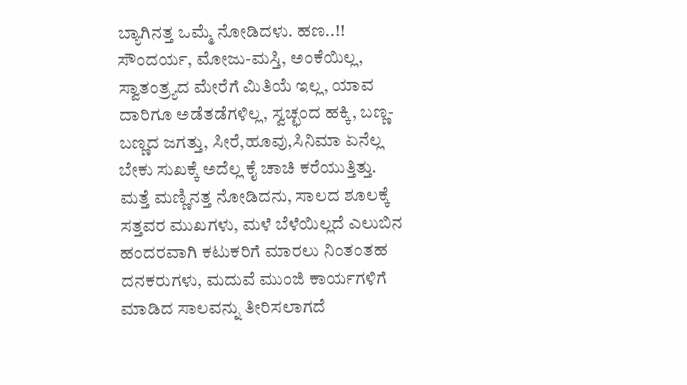ಬ್ಯಾಗಿನತ್ತ ಒಮ್ಮೆ ನೋಡಿದಳು. ಹಣ..!! ಸೌಂದರ್ಯ, ಮೋಜು-ಮಸ್ತಿ, ಅಂಕೆಯಿಲ್ಲ, ಸ್ವಾತಂತ್ರ್ಯದ ಮೇರೆಗೆ ಮಿತಿಯೆ ಇಲ್ಲ, ಯಾವ ದಾರಿಗೂ ಅಡೆತಡೆಗಳಿಲ್ಲ, ಸ್ವಚ್ಛಂದ ಹಕ್ಕಿ, ಬಣ್ಣ-ಬಣ್ಣದ ಜಗತ್ತು, ಸೀರೆ,ಹೂವು,ಸಿನಿಮಾ ಏನೆಲ್ಲ ಬೇಕು ಸುಖಕ್ಕೆ ಅದೆಲ್ಲ ಕೈ ಚಾಚಿ ಕರೆಯುತ್ತಿತ್ತು.
ಮತ್ತೆ ಮಣ್ಣಿನತ್ತ ನೋಡಿದನು, ಸಾಲದ ಶೂಲಕ್ಕೆ ಸತ್ತವರ ಮುಖಗಳು, ಮಳೆ ಬೆಳೆಯಿಲ್ಲದೆ ಎಲುಬಿನ ಹಂದರವಾಗಿ ಕಟುಕರಿಗೆ ಮಾರಲು ನಿಂತಂತಹ ದನಕರುಗಳು, ಮದುವೆ ಮುಂಜಿ ಕಾರ್ಯಗಳಿಗೆ ಮಾಡಿದ ಸಾಲವನ್ನು ತೀರಿಸಲಾಗದೆ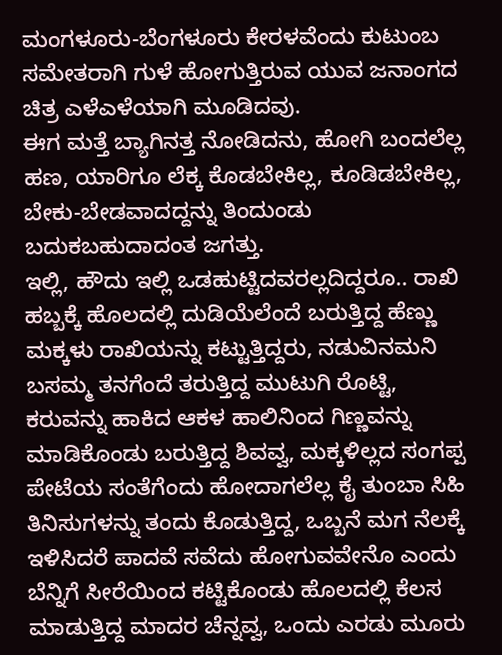ಮಂಗಳೂರು-ಬೆಂಗಳೂರು ಕೇರಳವೆಂದು ಕುಟುಂಬ ಸಮೇತರಾಗಿ ಗುಳೆ ಹೋಗುತ್ತಿರುವ ಯುವ ಜನಾಂಗದ ಚಿತ್ರ ಎಳೆಎಳೆಯಾಗಿ ಮೂಡಿದವು.
ಈಗ ಮತ್ತೆ ಬ್ಯಾಗಿನತ್ತ ನೋಡಿದನು, ಹೋಗಿ ಬಂದಲೆಲ್ಲ ಹಣ, ಯಾರಿಗೂ ಲೆಕ್ಕ ಕೊಡಬೇಕಿಲ್ಲ, ಕೂಡಿಡಬೇಕಿಲ್ಲ, ಬೇಕು-ಬೇಡವಾದದ್ದನ್ನು ತಿಂದುಂಡು ಬದುಕಬಹುದಾದಂತ ಜಗತ್ತು.
ಇಲ್ಲಿ, ಹೌದು ಇಲ್ಲಿ ಒಡಹುಟ್ಟಿದವರಲ್ಲದಿದ್ದರೂ.. ರಾಖಿ ಹಬ್ಬಕ್ಕೆ ಹೊಲದಲ್ಲಿ ದುಡಿಯೆಲೆಂದೆ ಬರುತ್ತಿದ್ದ ಹೆಣ್ಣು ಮಕ್ಕಳು ರಾಖಿಯನ್ನು ಕಟ್ಟುತ್ತಿದ್ದರು, ನಡುವಿನಮನಿ ಬಸಮ್ಮ ತನಗೆಂದೆ ತರುತ್ತಿದ್ದ ಮುಟುಗಿ ರೊಟ್ಟಿ, ಕರುವನ್ನು ಹಾಕಿದ ಆಕಳ ಹಾಲಿನಿಂದ ಗಿಣ್ಣವನ್ನು ಮಾಡಿಕೊಂಡು ಬರುತ್ತಿದ್ದ ಶಿವವ್ವ, ಮಕ್ಕಳಿಲ್ಲದ ಸಂಗಪ್ಪ ಪೇಟೆಯ ಸಂತೆಗೆಂದು ಹೋದಾಗಲೆಲ್ಲ ಕೈ ತುಂಬಾ ಸಿಹಿ ತಿನಿಸುಗಳನ್ನು ತಂದು ಕೊಡುತ್ತಿದ್ದ, ಒಬ್ಬನೆ ಮಗ ನೆಲಕ್ಕೆ ಇಳಿಸಿದರೆ ಪಾದವೆ ಸವೆದು ಹೋಗುವವೇನೊ ಎಂದು ಬೆನ್ನಿಗೆ ಸೀರೆಯಿಂದ ಕಟ್ಟಿಕೊಂಡು ಹೊಲದಲ್ಲಿ ಕೆಲಸ ಮಾಡುತ್ತಿದ್ದ ಮಾದರ ಚೆನ್ನವ್ವ, ಒಂದು ಎರಡು ಮೂರು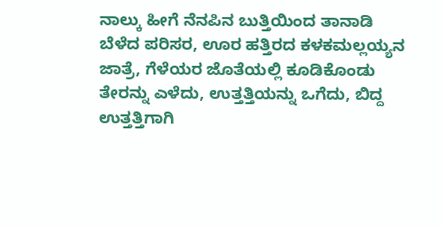ನಾಲ್ಕು ಹೀಗೆ ನೆನಪಿನ ಬುತ್ತಿಯಿಂದ ತಾನಾಡಿ ಬೆಳೆದ ಪರಿಸರ, ಊರ ಹತ್ತಿರದ ಕಳಕಮಲ್ಲಯ್ಯನ ಜಾತ್ರೆ, ಗೆಳೆಯರ ಜೊತೆಯಲ್ಲಿ ಕೂಡಿಕೊಂಡು ತೇರನ್ನು ಎಳೆದು, ಉತ್ತತ್ತಿಯನ್ನು ಒಗೆದು, ಬಿದ್ದ ಉತ್ತತ್ತಿಗಾಗಿ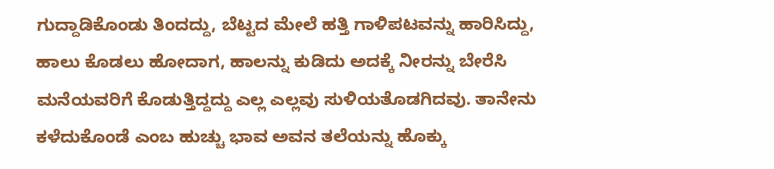ಗುದ್ದಾಡಿಕೊಂಡು ತಿಂದದ್ದು, ಬೆಟ್ಟದ ಮೇಲೆ ಹತ್ತಿ ಗಾಳಿಪಟವನ್ನು ಹಾರಿಸಿದ್ದು, ಹಾಲು ಕೊಡಲು ಹೋದಾಗ, ಹಾಲನ್ನು ಕುಡಿದು ಅದಕ್ಕೆ ನೀರನ್ನು ಬೇರೆಸಿ ಮನೆಯವರಿಗೆ ಕೊಡುತ್ತಿದ್ದದ್ದು ಎಲ್ಲ ಎಲ್ಲವು ಸುಳಿಯತೊಡಗಿದವು. ತಾನೇನು ಕಳೆದುಕೊಂಡೆ ಎಂಬ ಹುಚ್ಚು ಭಾವ ಅವನ ತಲೆಯನ್ನು ಹೊಕ್ಕು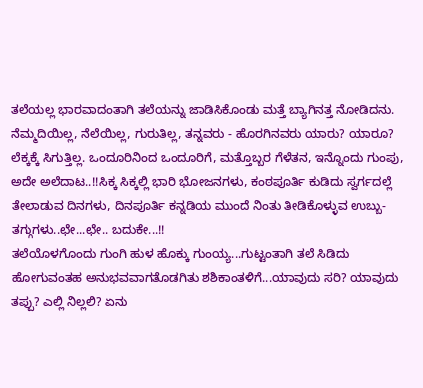ತಲೆಯಲ್ಲ ಭಾರವಾದಂತಾಗಿ ತಲೆಯನ್ನು ಜಾಡಿಸಿಕೊಂಡು ಮತ್ತೆ ಬ್ಯಾಗಿನತ್ತ ನೋಡಿದನು.
ನೆಮ್ಮದಿಯಿಲ್ಲ, ನೆಲೆಯಿಲ್ಲ, ಗುರುತಿಲ್ಲ, ತನ್ನವರು - ಹೊರಗಿನವರು ಯಾರು? ಯಾರೂ? ಲೆಕ್ಕಕ್ಕೆ ಸಿಗುತ್ತಿಲ್ಲ. ಒಂದೂರಿನಿಂದ ಒಂದೂರಿಗೆ, ಮತ್ತೊಬ್ಬರ ಗೆಳೆತನ, ಇನ್ನೊಂದು ಗುಂಪು, ಅದೇ ಅಲೆದಾಟ..!!ಸಿಕ್ಕ ಸಿಕ್ಕಲ್ಲಿ ಭಾರಿ ಭೋಜನಗಳು, ಕಂಠಪೂರ್ತಿ ಕುಡಿದು ಸ್ವರ್ಗದಲ್ಲೆ ತೇಲಾಡುವ ದಿನಗಳು, ದಿನಪೂರ್ತಿ ಕನ್ನಡಿಯ ಮುಂದೆ ನಿಂತು ತೀಡಿಕೊಳ್ಳುವ ಉಬ್ಬು-ತಗ್ಗುಗಳು..ಛೇ...ಛೇ.. ಬದುಕೇ...!!
ತಲೆಯೊಳಗೊಂದು ಗುಂಗಿ ಹುಳ ಹೊಕ್ಕು ಗುಂಯ್ಯ...ಗುಟ್ಟಂತಾಗಿ ತಲೆ ಸಿಡಿದು ಹೋಗುವಂತಹ ಅನುಭವವಾಗತೊಡಗಿತು ಶಶಿಕಾಂತಳಿಗೆ...ಯಾವುದು ಸರಿ? ಯಾವುದು ತಪ್ಪು? ಎಲ್ಲಿ ನಿಲ್ಲಲಿ? ಏನು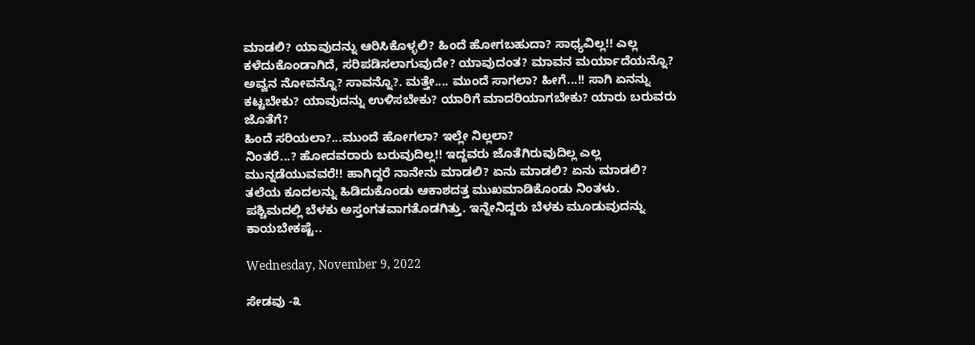ಮಾಡಲಿ? ಯಾವುದನ್ನು ಆರಿಸಿಕೊಳ್ಳಲಿ? ಹಿಂದೆ ಹೋಗಬಹುದಾ? ಸಾಧ್ಯವಿಲ್ಲ!! ಎಲ್ಲ ಕಳೆದುಕೊಂಡಾಗಿದೆ, ಸರಿಪಡಿಸಲಾಗುವುದೇ? ಯಾವುದಂತ? ಮಾವನ ಮರ್ಯಾದೆಯನ್ನೊ? ಅವ್ವನ ನೋವನ್ನೊ? ಸಾವನ್ನೊ?. ಮತ್ತೇ.... ಮುಂದೆ ಸಾಗಲಾ? ಹೀಗೆ...!! ಸಾಗಿ ಏನನ್ನು ಕಟ್ಟಬೇಕು? ಯಾವುದನ್ನು ಉಳಿಸಬೇಕು? ಯಾರಿಗೆ ಮಾದರಿಯಾಗಬೇಕು? ಯಾರು ಬರುವರು ಜೊತೆಗೆ?
ಹಿಂದೆ ಸರಿಯಲಾ?...ಮುಂದೆ ಹೋಗಲಾ? ಇಲ್ಲೇ ನಿಲ್ಲಲಾ?
ನಿಂತರೆ...? ಹೋದವರಾರು ಬರುವುದಿಲ್ಲ!! ಇದ್ದವರು ಜೊತೆಗಿರುವುದಿಲ್ಲ ಎಲ್ಲ ಮುನ್ನಡೆಯುವವರೆ!! ಹಾಗಿದ್ದರೆ ನಾನೇನು ಮಾಡಲಿ? ಏನು ಮಾಡಲಿ? ಏನು ಮಾಡಲಿ?
ತಲೆಯ ಕೂದಲನ್ನು ಹಿಡಿದುಕೊಂಡು ಆಕಾಶದತ್ತ ಮುಖಮಾಡಿಕೊಂಡು ನಿಂತಳು.
ಪಶ್ಚಿಮದಲ್ಲಿ ಬೆಳಕು ಅಸ್ತಂಗತವಾಗತೊಡಗಿತ್ತು. ಇನ್ನೇನಿದ್ದರು ಬೆಳಕು ಮೂಡುವುದನ್ನು ಕಾಯಬೇಕಷ್ಟೆ..

Wednesday, November 9, 2022

ಸೇಡವು -೩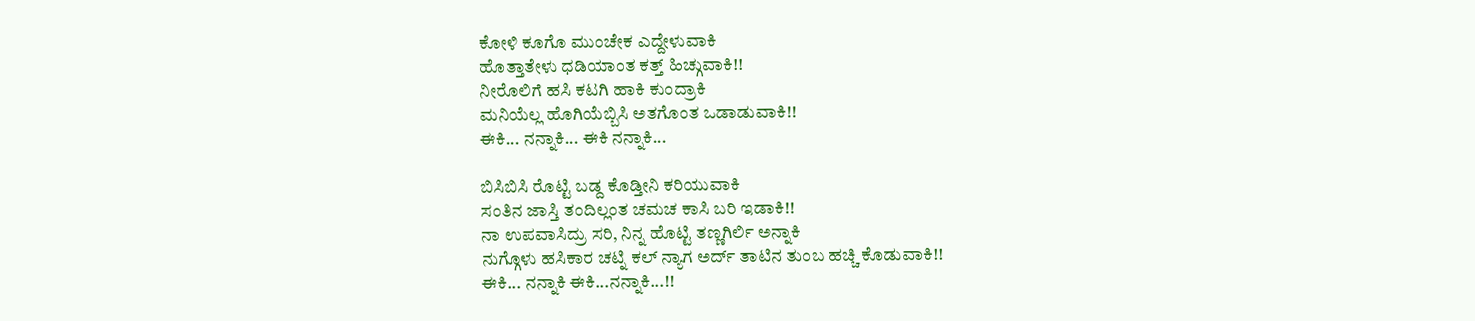ಕೋಳಿ ಕೂಗೊ ಮುಂಚೇಕ ಎದ್ದೇಳುವಾಕಿ
ಹೊತ್ತಾತೇಳು ಧಡಿಯಾಂತ ಕತ್ತ್ ಹಿಚ್ಗುವಾಕಿ!!
ನೀರೊಲಿಗೆ ಹಸಿ ಕಟಗಿ ಹಾಕಿ ಕುಂದ್ರಾಕಿ
ಮನಿಯೆಲ್ಲ ಹೊಗಿಯೆಬ್ಬಿಸಿ ಅತಗೊಂತ ಒಡಾಡುವಾಕಿ!!
ಈಕಿ... ನನ್ನಾಕಿ... ಈಕಿ ನನ್ನಾಕಿ...

ಬಿಸಿಬಿಸಿ ರೊಟ್ಟಿ ಬಡ್ದ ಕೊಡ್ತೀನಿ ಕರಿಯುವಾಕಿ
ಸಂತಿನ ಜಾಸ್ತಿ ತಂದಿಲ್ಲಂತ ಚಮಚ ಕಾಸಿ ಬರಿ ಇಡಾಕಿ!!
ನಾ ಉಪವಾಸಿದ್ರು ಸರಿ, ನಿನ್ನ ಹೊಟ್ಟಿ ತಣ್ಣಗಿರ್ಲಿ ಅನ್ನಾಕಿ
ನುಗ್ಗೊಳು ಹಸಿಕಾರ ಚಟ್ನಿ ಕಲ್ ನ್ಯಾಗ ಅರ್ದ್ ತಾಟಿನ ತುಂಬ ಹಚ್ಚಿ ಕೊಡುವಾಕಿ!!
ಈಕಿ... ನನ್ನಾಕಿ ಈಕಿ...ನನ್ನಾಕಿ...!!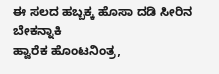ಈ ಸಲದ ಹಬ್ಬಕ್ಕ ಹೊಸಾ ದಡಿ ಸೀರಿನ ಬೇಕನ್ನಾಕಿ
ಹ್ವಾರೆಕ ಹೊಂಟನಿಂತ್ರ,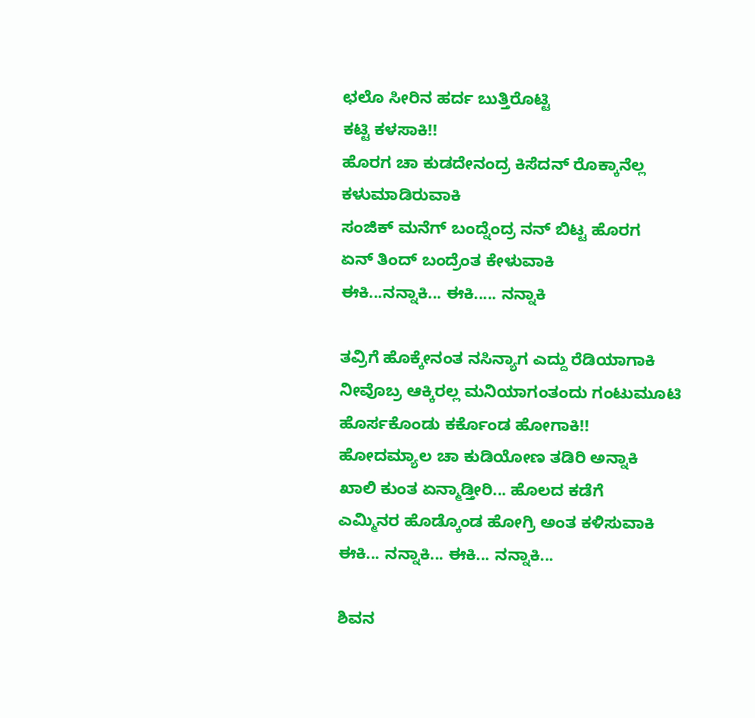ಛಲೊ ಸೀರಿನ ಹರ್ದ ಬುತ್ತಿರೊಟ್ಟಿ
ಕಟ್ಟಿ ಕಳಸಾಕಿ!!
ಹೊರಗ ಚಾ ಕುಡದೇನಂದ್ರ ಕಿಸೆದನ್ ರೊಕ್ಕಾನೆಲ್ಲ ಕಳುಮಾಡಿರುವಾಕಿ
ಸಂಜಿಕ್ ಮನೆಗ್ ಬಂದ್ನೆಂದ್ರ ನನ್ ಬಿಟ್ಟ ಹೊರಗ
ಏನ್ ತಿಂದ್ ಬಂದ್ರೆಂತ ಕೇಳುವಾಕಿ
ಈಕಿ...ನನ್ನಾಕಿ... ಈಕಿ..... ನನ್ನಾಕಿ

ತವ್ರಿಗೆ ಹೊಕ್ಕೇನಂತ ನಸಿನ್ಯಾಗ ಎದ್ದು ರೆಡಿಯಾಗಾಕಿ
ನೀವೊಬ್ರ ಆಕ್ಕಿರಲ್ಲ ಮನಿಯಾಗಂತಂದು ಗಂಟುಮೂಟಿ
ಹೊರ್ಸಕೊಂಡು ಕರ್ಕೊಂಡ ಹೋಗಾಕಿ!!
ಹೋದಮ್ಯಾಲ ಚಾ ಕುಡಿಯೋಣ ತಡಿರಿ ಅನ್ನಾಕಿ
ಖಾಲಿ ಕುಂತ ಏನ್ಮಾಡ್ತೀರಿ... ಹೊಲದ ಕಡೆಗೆ
ಎಮ್ಮಿನರ ಹೊಡ್ಕೊಂಡ ಹೋಗ್ರಿ ಅಂತ ಕಳಿಸುವಾಕಿ
ಈಕಿ... ನನ್ನಾಕಿ... ಈಕಿ... ನನ್ನಾಕಿ...

ಶಿವನ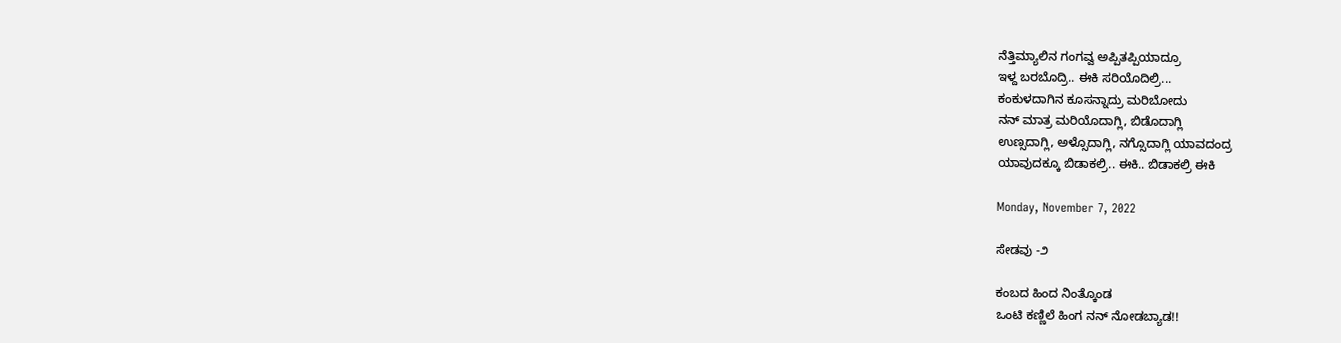ನೆತ್ತಿಮ್ಯಾಲಿನ ಗಂಗವ್ವ ಅಪ್ಪಿತಪ್ಪಿಯಾದ್ರೂ
ಇಳ್ದ ಬರಬೊದ್ರಿ.. ಈಕಿ ಸರಿಯೊದಿಲ್ರಿ...
ಕಂಕುಳದಾಗಿನ ಕೂಸನ್ನಾದ್ರು ಮರಿಬೋದು
ನನ್ ಮಾತ್ರ ಮರಿಯೊದಾಗ್ಲಿ, ಬಿಡೊದಾಗ್ಲಿ
ಉಣ್ಸದಾಗ್ಲಿ, ಅಳ್ಸೊದಾಗ್ಲಿ, ನಗ್ಸೊದಾಗ್ಲಿ ಯಾವದಂದ್ರ
ಯಾವುದಕ್ಕೂ ಬಿಡಾಕಲ್ರಿ.. ಈಕಿ.. ಬಿಡಾಕಲ್ರಿ ಈಕಿ

Monday, November 7, 2022

ಸೇಡವು -೨

ಕಂಬದ ಹಿಂದ ನಿಂತ್ಕೊಂಡ
ಒಂಟಿ‌ ಕಣ್ಣಿಲೆ ಹಿಂಗ ನನ್ ನೋಡಬ್ಯಾಡ!!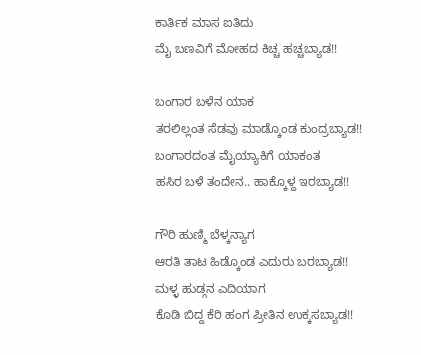ಕಾರ್ತಿಕ ಮಾಸ ಐತಿದು
ಮೈ ಬಣವಿಗೆ ಮೋಹದ ಕಿಚ್ಚ ಹಚ್ಚಬ್ಯಾಡ!!

ಬಂಗಾರ ಬಳೆನ ಯಾಕ
ತರಲಿಲ್ಲಂತ ಸೆಡವು ಮಾಡ್ಕೊಂಡ ಕುಂದ್ರಬ್ಯಾಡ!!
ಬಂಗಾರದಂತ ಮೈಯ್ಯಾಕಿಗೆ ಯಾಕಂತ
ಹಸಿರ ಬಳೆ ತಂದೇನ.. ಹಾಕ್ಕೊಳ್ದ ಇರಬ್ಯಾಡ!!

ಗೌರಿ ಹುಣ್ಮಿ ಬೆಳ್ಕನ್ಯಾಗ
ಆರತಿ ತಾಟ ಹಿಡ್ಕೊಂಡ ಎದುರು ಬರಬ್ಯಾಡ!!
ಮಳ್ಳ ಹುಡ್ಗನ ಎದಿಯಾಗ
ಕೊಡಿ ಬಿದ್ದ ಕೆರಿ ಹಂಗ ಪ್ರೀತಿನ ಉಕ್ಕಸಬ್ಯಾಡ!!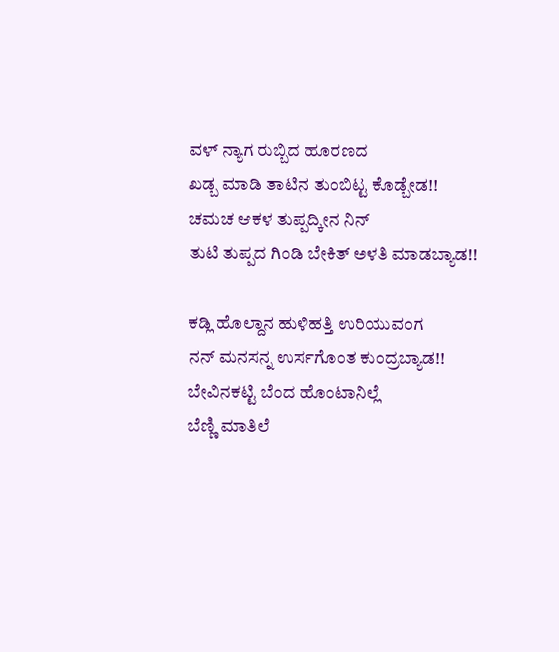ವಳ್ ನ್ಯಾಗ ರುಬ್ಬಿದ ಹೂರಣದ
ಖಡ್ಬ ಮಾಡಿ ತಾಟಿನ ತುಂಬಿಟ್ಟ ಕೊಡ್ಬೇಡ!!
ಚಮಚ ಆಕಳ ತುಪ್ಪದ್ಕೀನ ನಿನ್
ತುಟಿ ತುಪ್ಪದ ಗಿಂಡಿ ಬೇಕಿತ್ ಅಳತಿ ಮಾಡಬ್ಯಾಡ!!

ಕಡ್ಲಿ ಹೊಲ್ದಾನ ಹುಳಿಹತ್ತಿ ಉರಿಯುವಂಗ
ನನ್ ಮನಸನ್ನ ಉರ್ಸಗೊಂತ ಕುಂದ್ರಬ್ಯಾಡ!!
ಬೇವಿನಕಟ್ಟಿ ಬೆಂದ ಹೊಂಟಾನಿಲ್ಲೆ
ಬೆಣ್ಣಿ ಮಾತಿಲೆ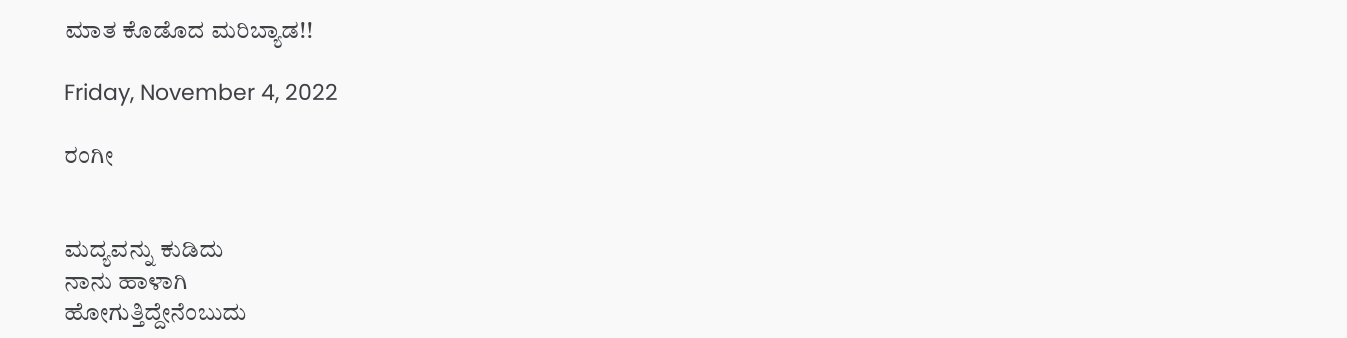ಮಾತ ಕೊಡೊದ ಮರಿಬ್ಯಾಡ!!

Friday, November 4, 2022

ರಂಗೀ


ಮದ್ಯವನ್ನು ಕುಡಿದು
ನಾನು ಹಾಳಾಗಿ
ಹೋಗುತ್ತಿದ್ದೇನೆಂಬುದು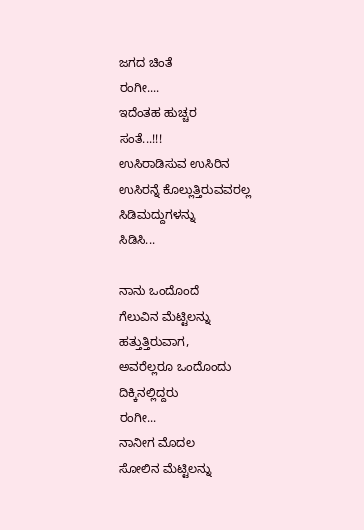ಜಗದ ಚಿಂತೆ
ರಂಗೀ....
ಇದೆಂತಹ ಹುಚ್ಚರ
ಸಂತೆ...!!!
ಉಸಿರಾಡಿಸುವ ಉಸಿರಿನ
ಉಸಿರನ್ನೆ ಕೊಲ್ಲುತ್ತಿರುವವರಲ್ಲ
ಸಿಡಿಮದ್ದುಗಳನ್ನು
ಸಿಡಿಸಿ...

ನಾನು ಒಂದೊಂದೆ
ಗೆಲುವಿನ ಮೆಟ್ಟಿಲನ್ನು
ಹತ್ತುತ್ತಿರುವಾಗ,
ಅವರೆಲ್ಲರೂ ಒಂದೊಂದು
ದಿಕ್ಕಿನಲ್ಲಿದ್ದರು
ರಂಗೀ...
ನಾನೀಗ ಮೊದಲ
ಸೋಲಿನ ಮೆಟ್ಟಿಲನ್ನು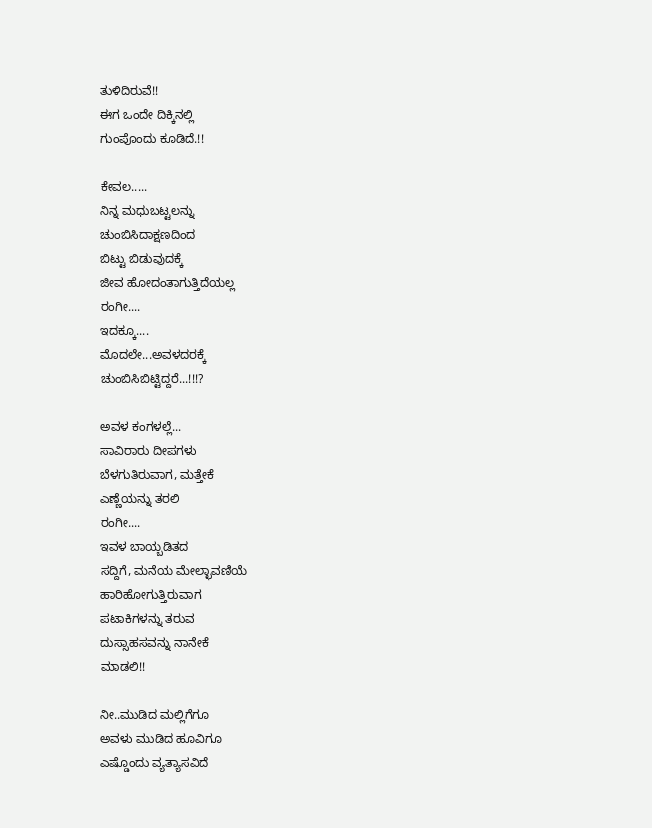ತುಳಿದಿರುವೆ!!
ಈಗ ಒಂದೇ ದಿಕ್ಕಿನಲ್ಲಿ
ಗುಂಪೊಂದು ಕೂಡಿದೆ.!!

ಕೇವಲ.....
ನಿನ್ನ ಮಧುಬಟ್ಟಲನ್ನು
ಚುಂಬಿಸಿದಾಕ್ಷಣದಿಂದ
ಬಿಟ್ಟು ಬಿಡುವುದಕ್ಕೆ
ಜೀವ ಹೋದಂತಾಗುತ್ತಿದೆಯಲ್ಲ
ರಂಗೀ....
ಇದಕ್ಕೂ....
ಮೊದಲೇ...ಅವಳದರಕ್ಕೆ
ಚುಂಬಿಸಿಬಿಟ್ಟಿದ್ದರೆ...!!!?

ಅವಳ ಕಂಗಳಲ್ಲೆ...
ಸಾವಿರಾರು ದೀಪಗಳು
ಬೆಳಗುತಿರುವಾಗ, ಮತ್ತೇಕೆ
ಎಣ್ಣೆಯನ್ನು ತರಲಿ
ರಂಗೀ....
ಇವಳ ಬಾಯ್ಬಡಿತದ
ಸದ್ದಿಗೆ, ಮನೆಯ ಮೇಲ್ಛಾವಣಿಯೆ
ಹಾರಿಹೋಗುತ್ತಿರುವಾಗ
ಪಟಾಕಿಗಳನ್ನು ತರುವ
ದುಸ್ಸಾಹಸವನ್ನು ನಾನೇಕೆ
ಮಾಡಲಿ!!

ನೀ..ಮುಡಿದ ಮಲ್ಲಿಗೆಗೂ
ಅವಳು ಮುಡಿದ ಹೂವಿಗೂ
ಎಷ್ಡೊಂದು ವ್ಯತ್ಯಾಸವಿದೆ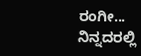ರಂಗೀ...
ನಿನ್ನದರಲ್ಲಿ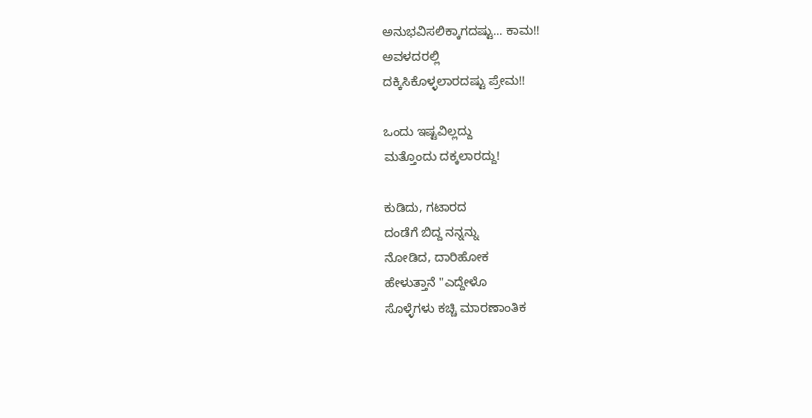ಅನುಭವಿಸಲಿಕ್ಕಾಗದಷ್ಟು... ಕಾಮ!!
ಅವಳದರಲ್ಲಿ
ದಕ್ಕಿಸಿಕೊಳ್ಳಲಾರದಷ್ಟು ಪ್ರೇಮ!!

ಒಂದು ಇಷ್ಟವಿಲ್ಲದ್ದು
ಮತ್ತೊಂದು ದಕ್ಕಲಾರದ್ದು!

ಕುಡಿದು, ಗಟಾರದ
ದಂಡೆಗೆ ಬಿದ್ದ ನನ್ನನ್ನು
ನೋಡಿದ, ದಾರಿಹೋಕ
ಹೇಳುತ್ತಾನೆ "ಎದ್ದೇಳೊ
ಸೊಳ್ಳೆಗಳು ಕಚ್ಚಿ ಮಾರಣಾಂತಿಕ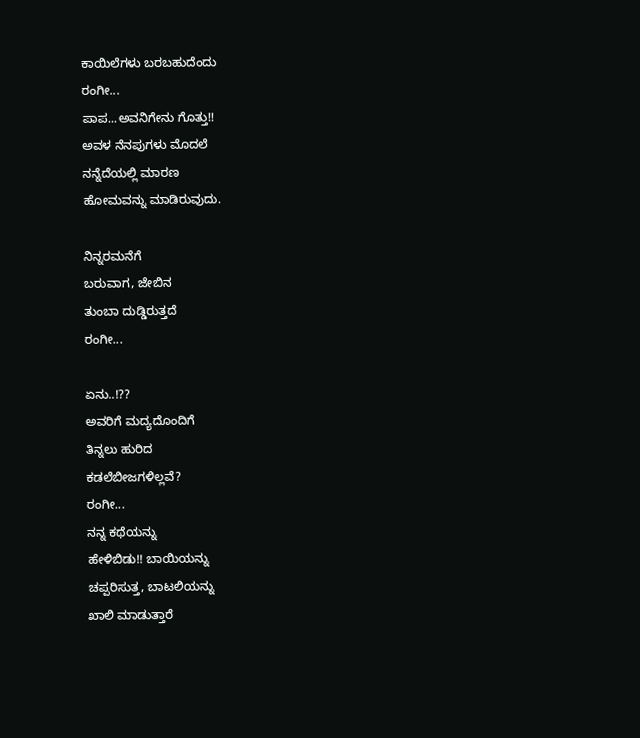ಕಾಯಿಲೆಗಳು ಬರಬಹುದೆಂದು
ರಂಗೀ...
ಪಾಪ...ಅವನಿಗೇನು ಗೊತ್ತು!!
ಅವಳ ನೆನಪುಗಳು ಮೊದಲೆ
ನನ್ನೆದೆಯಲ್ಲಿ ಮಾರಣ
ಹೋಮವನ್ನು ಮಾಡಿರುವುದು.

ನಿನ್ನರಮನೆಗೆ
ಬರುವಾಗ, ಜೇಬಿನ
ತುಂಬಾ ದುಡ್ಡಿರುತ್ತದೆ
ರಂಗೀ...

ಏನು..!??
ಅವರಿಗೆ ಮದ್ಯದೊಂದಿಗೆ
ತಿನ್ನಲು ಹುರಿದ
ಕಡಲೆಬೀಜಗಳಿಲ್ಲವೆ?
ರಂಗೀ...
ನನ್ನ ಕಥೆಯನ್ನು
ಹೇಳಿಬಿಡು!! ಬಾಯಿಯನ್ನು
ಚಪ್ಪರಿಸುತ್ತ, ಬಾಟಲಿಯನ್ನು
ಖಾಲಿ ಮಾಡುತ್ತಾರೆ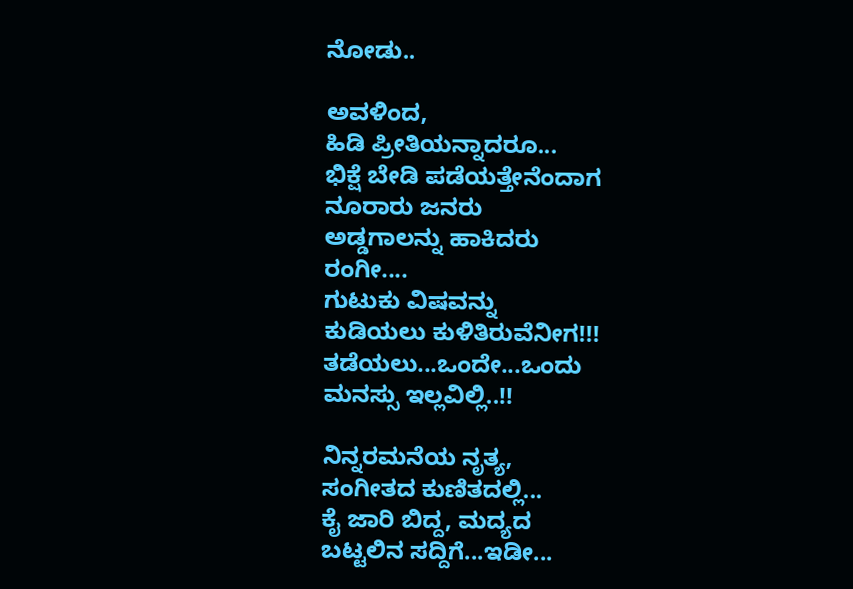ನೋಡು..

ಅವಳಿಂದ,
ಹಿಡಿ ಪ್ರೀತಿಯನ್ನಾದರೂ...
ಭಿಕ್ಷೆ ಬೇಡಿ ಪಡೆಯತ್ತೇನೆಂದಾಗ
ನೂರಾರು ಜನರು
ಅಡ್ಡಗಾಲನ್ನು ಹಾಕಿದರು
ರಂಗೀ....
ಗುಟುಕು ವಿಷವನ್ನು
ಕುಡಿಯಲು ಕುಳಿತಿರುವೆನೀಗ!!!
ತಡೆಯಲು...ಒಂದೇ...ಒಂದು
ಮನಸ್ಸು ಇಲ್ಲವಿಲ್ಲಿ..!!

ನಿನ್ನರಮನೆಯ ನೃತ್ಯ,
ಸಂಗೀತದ ಕುಣಿತದಲ್ಲಿ...
ಕೈ ಜಾರಿ ಬಿದ್ದ, ಮದ್ಯದ
ಬಟ್ಟಲಿನ ಸದ್ದಿಗೆ...ಇಡೀ...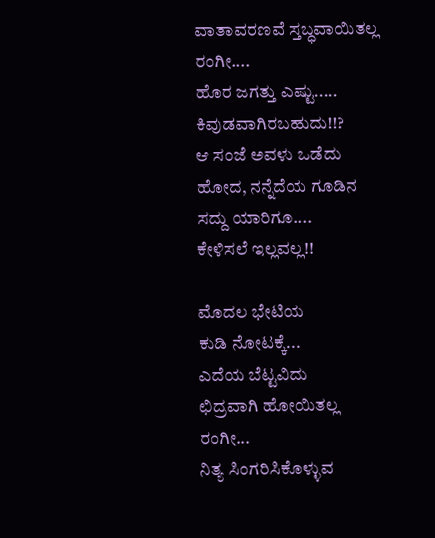ವಾತಾವರಣವೆ ಸ್ತಬ್ಧವಾಯಿತಲ್ಲ
ರಂಗೀ....
ಹೊರ ಜಗತ್ತು ಎಷ್ಟು.....
ಕಿವುಡವಾಗಿರಬಹುದು!!?
ಆ ಸಂಜೆ ಅವಳು ಒಡೆದು
ಹೋದ, ನನ್ನೆದೆಯ ಗೂಡಿನ
ಸದ್ದು ಯಾರಿಗೂ....
ಕೇಳಿಸಲೆ ಇಲ್ಲವಲ್ಲ!!

ಮೊದಲ ಭೇಟಿಯ
ಕುಡಿ ನೋಟಕ್ಕೆ...
ಎದೆಯ ಬೆಟ್ಟವಿದು
ಛಿದ್ರವಾಗಿ ಹೋಯಿತಲ್ಲ
ರಂಗೀ...
ನಿತ್ಯ ಸಿಂಗರಿಸಿಕೊಳ್ಳುವ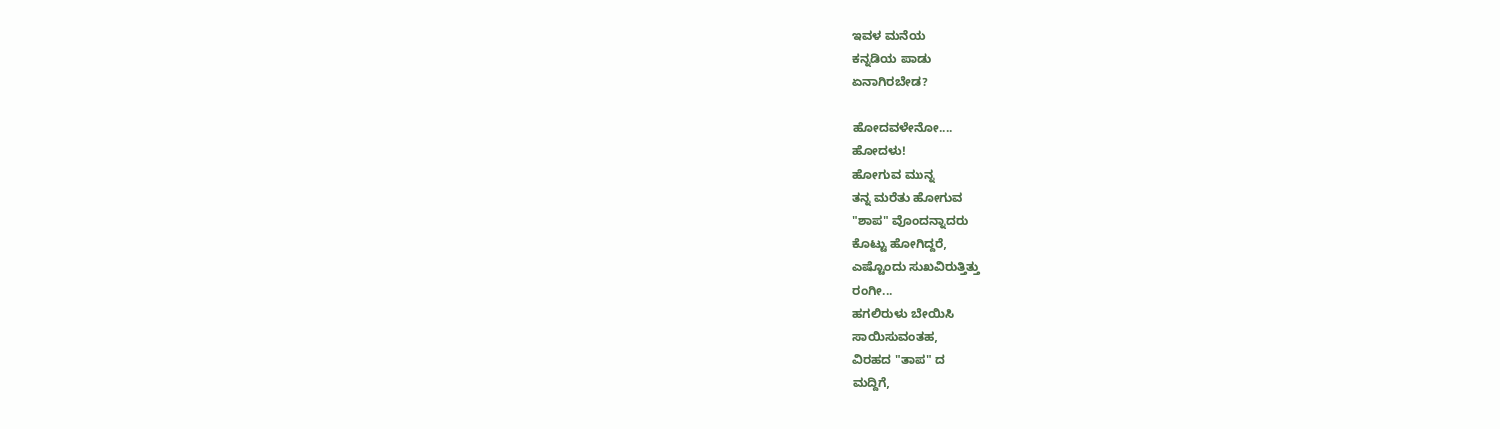ಇವಳ ಮನೆಯ
ಕನ್ನಡಿಯ ಪಾಡು
ಏನಾಗಿರಬೇಡ?

ಹೋದವಳೇನೋ....
ಹೋದಳು!
ಹೋಗುವ ಮುನ್ನ
ತನ್ನ ಮರೆತು ಹೋಗುವ
"ಶಾಪ" ವೊಂದನ್ನಾದರು
ಕೊಟ್ಟು ಹೋಗಿದ್ದರೆ,
ಎಷ್ಟೊಂದು ಸುಖವಿರುತ್ತಿತ್ತು
ರಂಗೀ...
ಹಗಲಿರುಳು ಬೇಯಿಸಿ
ಸಾಯಿಸುವಂತಹ,
ವಿರಹದ "ತಾಪ" ದ
ಮದ್ದಿಗೆ,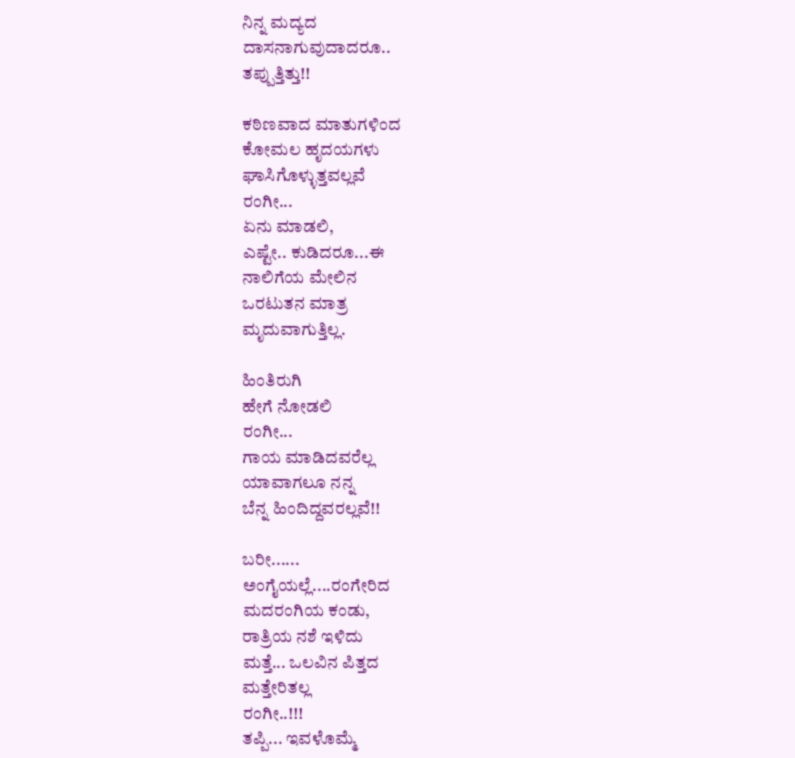ನಿನ್ನ ಮದ್ಯದ
ದಾಸನಾಗುವುದಾದರೂ..
ತಪ್ಪುತ್ತಿತ್ತು!!

ಕಠಿಣವಾದ ಮಾತುಗಳಿಂದ
ಕೋಮಲ ಹೃದಯಗಳು
ಘಾಸಿಗೊಳ್ಳುತ್ತವಲ್ಲವೆ
ರಂಗೀ...
ಏನು ಮಾಡಲಿ,
ಎಷ್ಟೇ.. ಕುಡಿದರೂ...ಈ
ನಾಲಿಗೆಯ ಮೇಲಿನ
ಒರಟುತನ ಮಾತ್ರ
ಮೃದುವಾಗುತ್ತಿಲ್ಲ.

ಹಿಂತಿರುಗಿ
ಹೇಗೆ ನೋಡಲಿ
ರಂಗೀ...
ಗಾಯ ಮಾಡಿದವರೆಲ್ಲ
ಯಾವಾಗಲೂ ನನ್ನ
ಬೆನ್ನ ಹಿಂದಿದ್ದವರಲ್ಲವೆ!!

ಬರೀ......
ಅಂಗೈಯಲ್ಲೆ....ರಂಗೇರಿದ
ಮದರಂಗಿಯ ಕಂಡು,
ರಾತ್ರಿಯ ನಶೆ ಇಳಿದು
ಮತ್ತೆ... ಒಲವಿನ ಪಿತ್ತದ
ಮತ್ತೇರಿತಲ್ಲ
ರಂಗೀ..!!!
ತಪ್ಪಿ... ಇವಳೊಮ್ಮೆ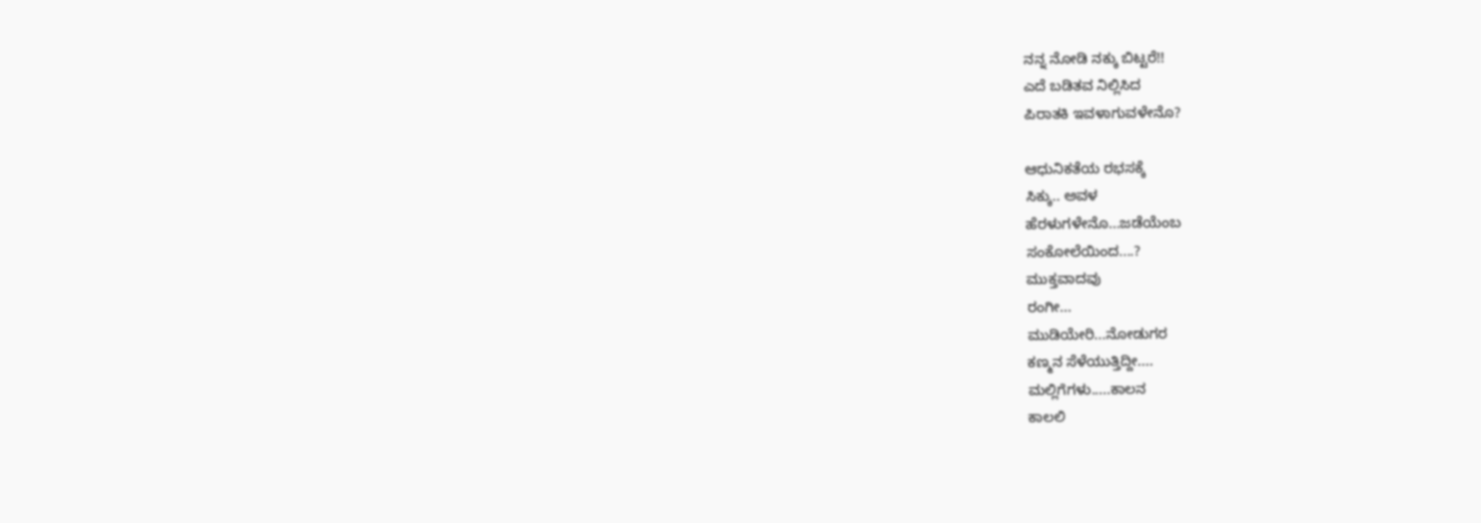ನನ್ನ ನೋಡಿ ನಕ್ಕು ಬಿಟ್ಟರೆ!!
ಎದೆ ಬಡಿತವ ನಿಲ್ಲಿಸಿದ
ಪಿರಾತಕಿ ಇವಳಾಗುವಳೇನೊ?

ಆಧುನಿಕತೆಯ ರಭಸಕ್ಕೆ
ಸಿಕ್ಕು.. ಅವಳ
ಹೆರಳುಗಳೇನೊ...ಜಡೆಯೆಂಬ
ಸಂಕೋಲೆಯಿಂದ....?
ಮುಕ್ತವಾದವು
ರಂಗೀ...
ಮುಡಿಯೇರಿ...ನೋಡುಗರ
ಕಣ್ಮನ ಸೆಳೆಯುತ್ತಿದ್ದೀ....
ಮಲ್ಲಿಗೆಗಳು.....ಕಾಲನ
ಕಾಲಲಿ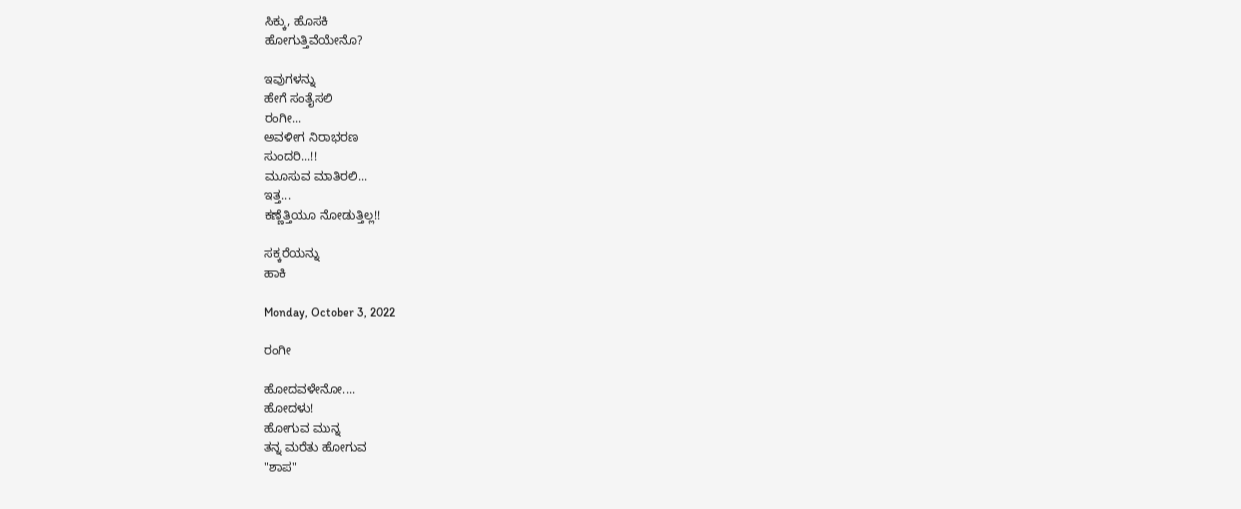ಸಿಕ್ಕು, ಹೊಸಕಿ
ಹೋಗುತ್ತಿವೆಯೇನೊ?

ಇವುಗಳನ್ನು
ಹೇಗೆ ಸಂತೈಸಲಿ
ರಂಗೀ...
ಅವಳೀಗ ನಿರಾಭರಣ
ಸುಂದರಿ...!!
ಮೂಸುವ ಮಾತಿರಲಿ...
ಇತ್ತ...
ಕಣ್ಣೆತ್ತಿಯೂ ನೋಡುತ್ತಿಲ್ಲ!!

ಸಕ್ಕರೆಯನ್ನು
ಹಾಕಿ

Monday, October 3, 2022

ರಂಗೀ

ಹೋದವಳೇನೋ....
ಹೋದಳು!
ಹೋಗುವ ಮುನ್ನ
ತನ್ನ ಮರೆತು ಹೋಗುವ
"ಶಾಪ"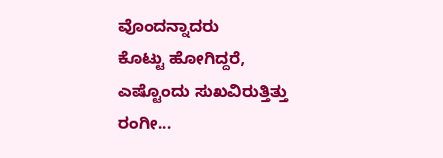ವೊಂದನ್ನಾದರು
ಕೊಟ್ಟು ಹೋಗಿದ್ದರೆ,
ಎಷ್ಟೊಂದು ಸುಖವಿರುತ್ತಿತ್ತು
ರಂಗೀ...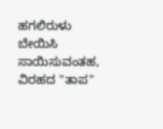ಹಗಲಿರುಳು ಬೇಯಿಸಿ
ಸಾಯಿಸುವಂತಹ,
ವಿರಹದ "ತಾಪ"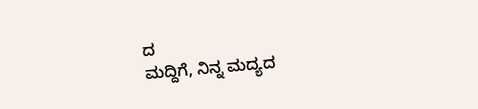ದ
ಮದ್ದಿಗೆ, ನಿನ್ನ ಮದ್ಯದ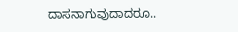ದಾಸನಾಗುವುದಾದರೂ..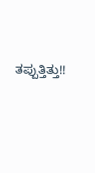ತಪ್ಪುತ್ತಿತ್ತು!!